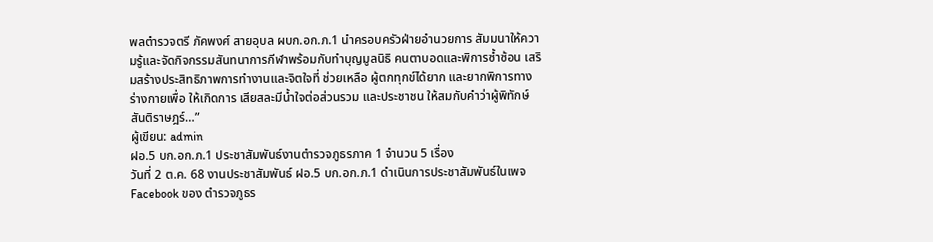พลตำรวจตรี ภัคพงศ์ สายอุบล ผบก.อก.ภ.1 นำครอบครัวฝ่ายอำนวยการ สัมมนาให้ความรู้และจัดกิจกรรมสันทนาการกีฬาพร้อมกับทำบุญมูลนิธิ คนตาบอดและพิการซ้ำซ้อน เสริมสร้างประสิทธิภาพการทำงานและจิตใจที่ ช่วยเหลือ ผู้ตกทุกข์ได้ยาก และยากพิการทางร่างกายเพื่อ ให้เกิดการ เสียสละมีน้ำใจต่อส่วนรวม และประชาชน ให้สมกับคำว่าผู้พิทักษ์สันติราษฎร์…”
ผู้เขียน: admin
ฝอ.5 บก.อก.ภ.1 ประชาสัมพันธ์งานตำรวจภูธรภาค 1 จำนวน 5 เรื่อง
วันที่ 2 ต.ค. 68 งานประชาสัมพันธ์ ฝอ.5 บก.อก.ภ.1 ดำเนินการประชาสัมพันธ์ในเพจ Facebook ของ ตำรวจภูธร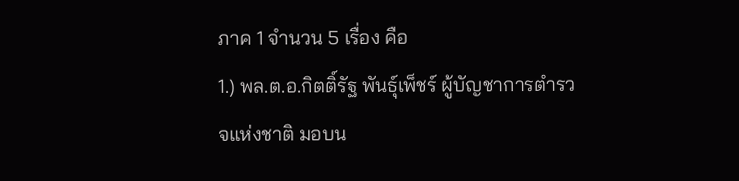ภาค 1 จำนวน 5 เรื่อง คือ
1.) พล.ต.อ.กิตติ์รัฐ พันธุ์เพ็ชร์ ผู้บัญชาการตำรวจแห่งชาติ มอบน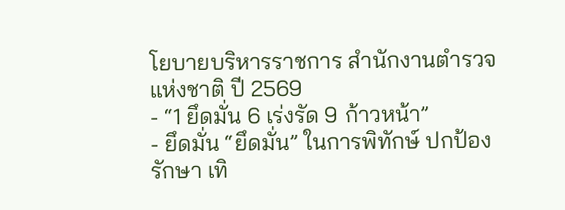โยบายบริหารราชการ สำนักงานตำรวจแห่งชาติ ปี 2569
- “1 ยึดมั่น 6 เร่งรัด 9 ก้าวหน้า”
- ยึดมั่น “ยึดมั่น” ในการพิทักษ์ ปกป้อง รักษา เทิ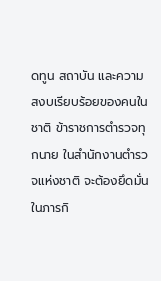ดทูน สถาบัน และความสงบเรียบร้อยของคนในชาติ ข้าราชการตำรวจทุกนาย ในสำนักงานตำรวจแห่งชาติ จะต้องยึดมั่น ในภารกิ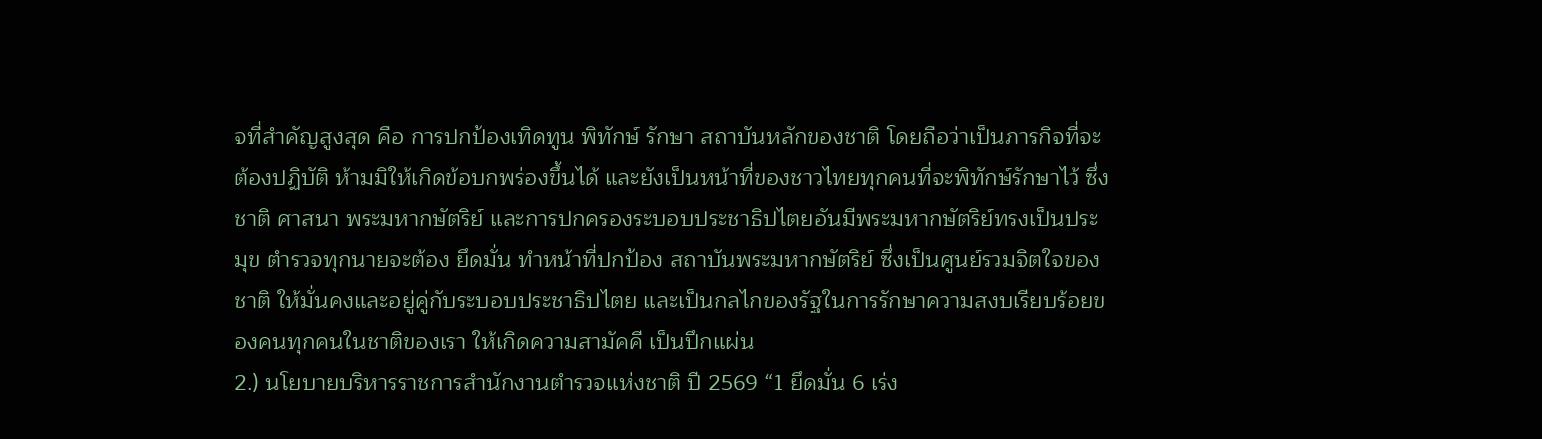จที่สำคัญสูงสุด คือ การปกป้องเทิดทูน พิทักษ์ รักษา สถาบันหลักของชาติ โดยถือว่าเป็นภารกิจที่จะต้องปฏิบัติ ห้ามมิให้เกิดข้อบกพร่องขึ้นได้ และยังเป็นหน้าที่ของชาวไทยทุกคนที่จะพิทักษ์รักษาไว้ ซึ่งชาติ ศาสนา พระมหากษัตริย์ และการปกครองระบอบประชาธิปไตยอันมีพระมหากษัตริย์ทรงเป็นประมุข ตำรวจทุกนายจะต้อง ยึดมั่น ทำหน้าที่ปกป้อง สถาบันพระมหากษัตริย์ ซึ่งเป็นศูนย์รวมจิตใจของชาติ ให้มั่นคงและอยู่คู่กับระบอบประชาธิปไตย และเป็นกลไกของรัฐในการรักษาความสงบเรียบร้อยของคนทุกคนในชาติของเรา ให้เกิดความสามัคคี เป็นปึกแผ่น
2.) นโยบายบริหารราชการสำนักงานตำรวจแห่งชาติ ปี 2569 “1 ยึดมั่น 6 เร่ง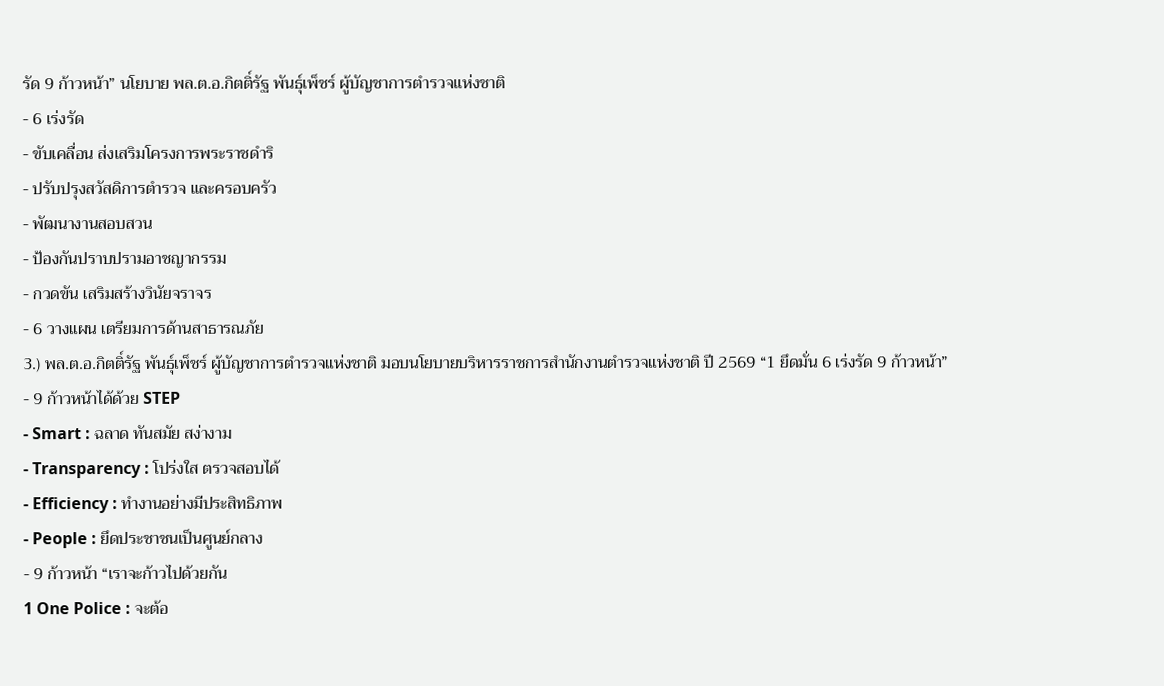รัด 9 ก้าวหน้า” นโยบาย พล.ต.อ.กิตติ์รัฐ พันธุ์เพ็ชร์ ผู้บัญชาการตำรวจแห่งชาติ
- 6 เร่งรัด
- ขับเคลื่อน ส่งเสริมโครงการพระราชดำริ
- ปรับปรุงสวัสดิการตำรวจ และครอบครัว
- พัฒนางานสอบสวน
- ป้องกันปราบปรามอาชญากรรม
- กวดขัน เสริมสร้างวินัยจราจร
- 6 วางแผน เตรียมการด้านสาธารณภัย
3.) พล.ต.อ.กิตติ์รัฐ พันธุ์เพ็ชร์ ผู้บัญชาการตำรวจแห่งชาติ มอบนโยบายบริหารราชการสำนักงานตำรวจแห่งชาติ ปี 2569 “1 ยึดมั่น 6 เร่งรัด 9 ก้าวหน้า”
- 9 ก้าวหน้าได้ด้วย STEP
- Smart : ฉลาด ทันสมัย สง่างาม
- Transparency : โปร่งใส ตรวจสอบได้
- Efficiency : ทำงานอย่างมีประสิทธิภาพ
- People : ยึดประชาชนเป็นศูนย์กลาง
- 9 ก้าวหน้า “เราจะก้าวไปด้วยกัน
1 One Police : จะต้อ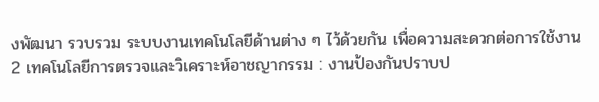งพัฒนา รวบรวม ระบบงานเทคโนโลยีด้านต่าง ๆ ไว้ด้วยกัน เพื่อความสะดวกต่อการใช้งาน
2 เทคโนโลยีการตรวจและวิเคราะห์อาชญากรรม : งานป้องกันปราบป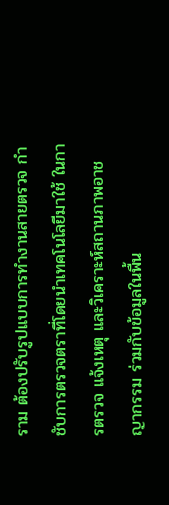ราม ต้องปรับรูปแบบการทำงานสายตรวจ กำชับการตรวจตราที่โดยนำเทคโนโลยีมาใช้ ในการตรวจ แจ้งเหตุ และวิเคราะห์สถานภาพอาชญากรรม ร่วมกับข้อมูลในพื้น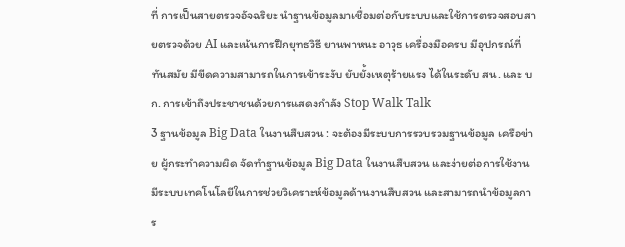ที่ การเป็นสายตรวจอัจฉริยะ นำฐานข้อมูลมาเชื่อมต่อกับระบบและใช้การตรวจสอบสายตรวจด้วย AI และเน้นการฝึกยุทธวิธี ยานพาหนะ อาวุธ เครื่องมือครบ มีอุปกรณ์ที่ทันสมัย มีขีดความสามารถในการเข้าระงับ ยับยั้งเหตุร้ายแรง ได้ในระดับ สน. และ บก. การเข้าถึงประชาชนด้วยการแสดงกำลัง Stop Walk Talk
3 ฐานข้อมูล Big Data ในงานสืบสวน : จะต้องมีระบบการรวบรวมฐานข้อมูล เครือข่าย ผู้กระทำความผิด จัดทำฐานข้อมูล Big Data ในงานสืบสวน และง่ายต่อการใช้งาน มีระบบเทคโนโลยีในการช่วยวิเคราะห์ข้อมูลด้านงานสืบสวน และสามารถนำข้อมูลการ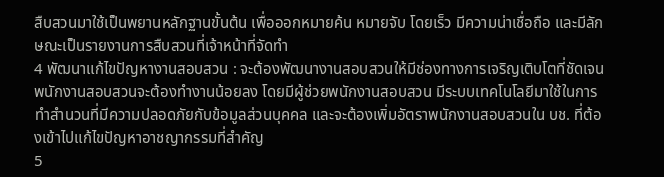สืบสวนมาใช้เป็นพยานหลักฐานขั้นต้น เพื่อออกหมายค้น หมายจับ โดยเร็ว มีความน่าเชื่อถือ และมีลักษณะเป็นรายงานการสืบสวนที่เจ้าหน้าที่จัดทำ
4 พัฒนาแก้ไขปัญหางานสอบสวน : จะต้องพัฒนางานสอบสวนให้มีช่องทางการเจริญเติบโตที่ชัดเจนพนักงานสอบสวนจะต้องทำงานน้อยลง โดยมีผู้ช่วยพนักงานสอบสวน มีระบบเทคโนโลยีมาใช้ในการทำสำนวนที่มีความปลอดภัยกับข้อมูลส่วนบุคคล และจะต้องเพิ่มอัตราพนักงานสอบสวนใน บช. ที่ต้องเข้าไปแก้ไขปัญหาอาชญากรรมที่สำคัญ
5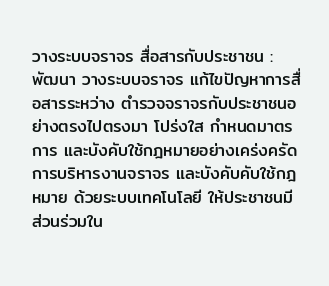วางระบบจราจร สื่อสารกับประชาชน : พัฒนา วางระบบจราจร แก้ไขปัญหาการสื่อสารระหว่าง ตำรวจจราจรกับประชาชนอย่างตรงไปตรงมา โปร่งใส กำหนดมาตรการ และบังคับใช้กฎหมายอย่างเคร่งครัด การบริหารงานจราจร และบังคับคับใช้กฎหมาย ด้วยระบบเทคโนโลยี ให้ประชาชนมีส่วนร่วมใน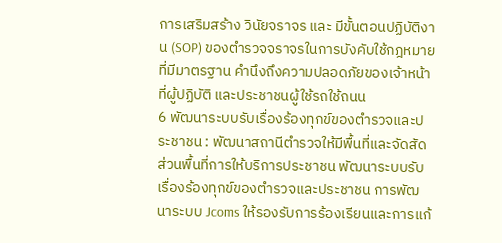การเสริมสร้าง วินัยจราจร และ มีขั้นตอนปฏิบัติงาน (SOP) ของตำรวจจราจรในการบังคับใช้กฎหมาย ที่มีมาตรฐาน คำนึงถึงความปลอดภัยของเจ้าหน้าที่ผู้ปฏิบัติ และประชาชนผู้ใช้รถใช้ถนน
6 พัฒนาระบบรับเรื่องร้องทุกข์ของตำรวจและประชาชน : พัฒนาสถานีตำรวจให้มีพื้นที่และจัดสัดส่วนพื้นที่การให้บริการประชาชน พัฒนาระบบรับเรื่องร้องทุกข์ของตำรวจและประชาชน การพัฒนาระบบ Jcoms ให้รองรับการร้องเรียนและการแก้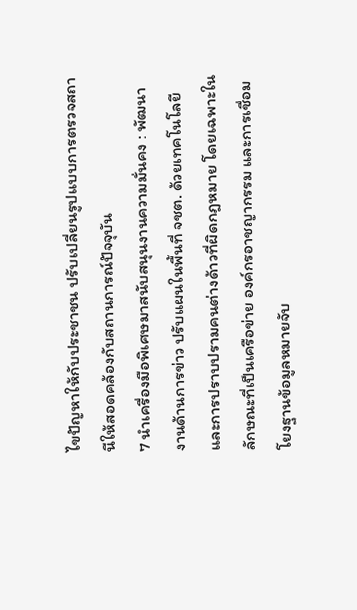ไขปัญหาให้กับประชาชน ปรับเปลี่ยนรูปแบบการตรวจสถานีให้สอดคล้องกับสถานการณ์ปัจจุบัน
7 นำเครื่องมือพิเศษมาสนับสนุนงานความมั่นคง : พัฒนางานด้านการข่าว ปรับแผนในพื้นที่ จชต. ด้วยเทคโนโลยี และการปราบปรามคนต่างด้าวที่ผิดกฎหมาย โดยเฉพาะในลักษณะที่เป็นเครือข่าย องค์กรอาชญากรรม และการเชื่อมโยงฐานข้อมูลหมายจับ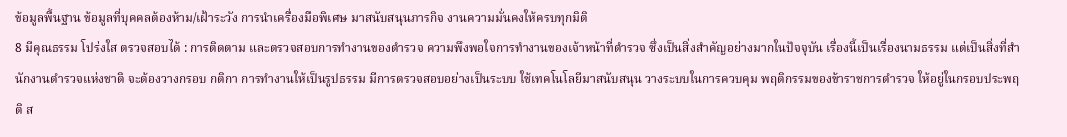ข้อมูลพื้นฐาน ข้อมูลที่บุคคลต้องห้าม/เฝ้าระวัง การนำเครื่องมือพิเศษ มาสนับสนุนภารกิจ งานความมั่นคงให้ครบทุกมิติ
8 มีคุณธรรม โปร่งใส ตรวจสอบได้ : การติดตาม และตรวจสอบการทำงานของตำรวจ ความพึงพอใจการทำงานของเจ้าหน้าที่ตำรวจ ซึ่งเป็นสิ่งสำคัญอย่างมากในปัจจุบัน เรื่องนี้เป็นเรื่องนามธรรม แต่เป็นสิ่งที่สำนักงานตำรวจแห่งชาติ จะต้องวางกรอบ กติกา การทำงานให้เป็นรูปธรรม มีการตรวจสอบอย่างเป็นระบบ ใช้เทคโนโลยีมาสนับสนุน วางระบบในการควบคุม พฤติกรรมของข้าราชการตำรวจ ให้อยู่ในกรอบประพฤติ ส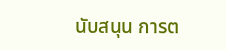นับสนุน การต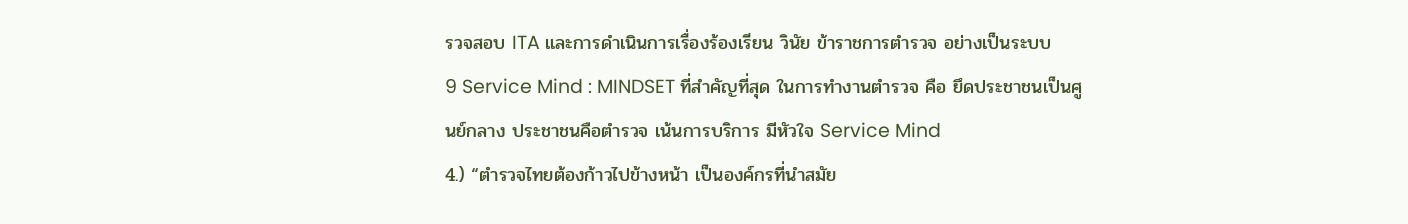รวจสอบ ITA และการดำเนินการเรื่องร้องเรียน วินัย ข้าราชการตำรวจ อย่างเป็นระบบ
9 Service Mind : MINDSET ที่สำคัญที่สุด ในการทำงานตำรวจ คือ ยึดประชาชนเป็นศูนย์กลาง ประชาชนคือตำรวจ เน้นการบริการ มีหัวใจ Service Mind
4.) “ตำรวจไทยต้องก้าวไปข้างหน้า เป็นองค์กรที่นำสมัย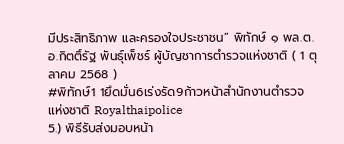มีประสิทธิภาพ และครองใจประชาชน” พิทักษ์ ๑ พล.ต.อ.กิตติ์รัฐ พันธุ์เพ็ชร์ ผู้บัญชาการตำรวจแห่งชาติ ( 1 ตุลาคม 2568 )
#พิทักษ์1 1ยึดมั่น6เร่งรัด9ก้าวหน้าสำนักงานตำรวจแห่งชาติ Royalthaipolice
5.) พิธีรับส่งมอบหน้า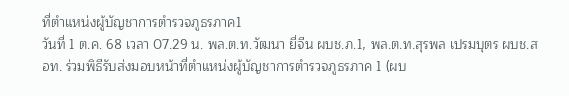ที่ตำแหน่งผู้บัญชาการตำรวจภูธรภาค1
วันที่ 1 ต.ค. 68 เวลา 07.29 น. พล.ต.ท.วัฒนา ยี่จีน ผบช.ภ.1, พล.ต.ท.สุรพล เปรมบุตร ผบช.สอท. ร่วมพิธีรับส่งมอบหน้าที่ตำแหน่งผู้บัญชาการตำรวจภูธรภาค 1 (ผบ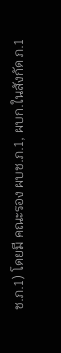ช.ภ.1) โดยมี คณะรอง ผบช.ภ.1, ผบก.ในสังกัด ภ.1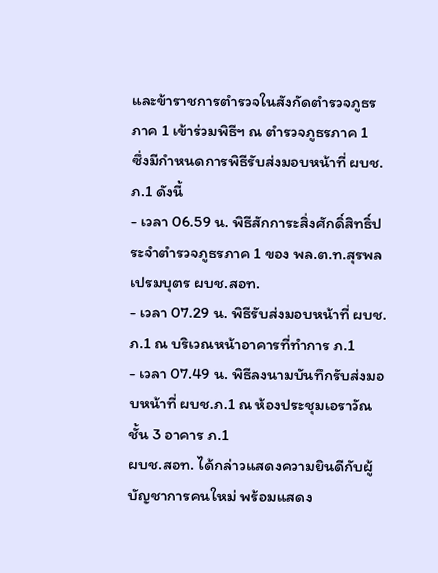และข้าราชการตำรวจในสังกัดตำรวจภูธรภาค 1 เข้าร่วมพิธีฯ ณ ตำรวจภูธรภาค 1
ซึ่งมีกำหนดการพิธีรับส่งมอบหน้าที่ ผบช.ภ.1 ดังนี้
- เวลา 06.59 น. พิธีสักการะสิ่งศักดิ์สิทธิ์ประจำตำรวจภูธรภาค 1 ของ พล.ต.ท.สุรพล เปรมบุตร ผบช.สอท.
- เวลา 07.29 น. พิธีรับส่งมอบหน้าที่ ผบช.ภ.1 ณ บริเวณหน้าอาคารที่ทำการ ภ.1
- เวลา 07.49 น. พิธีลงนามบันทึกรับส่งมอบหน้าที่ ผบช.ภ.1 ณ ห้องประชุมเอราวัณ ชั้น 3 อาคาร ภ.1
ผบช.สอท. ได้กล่าวแสดงความยินดีกับผู้บัญชาการคนใหม่ พร้อมแสดง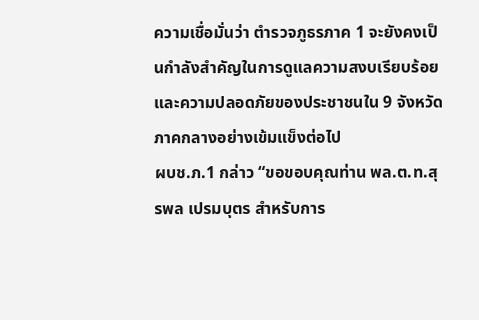ความเชื่อมั่นว่า ตำรวจภูธรภาค 1 จะยังคงเป็นกำลังสำคัญในการดูแลความสงบเรียบร้อย และความปลอดภัยของประชาชนใน 9 จังหวัดภาคกลางอย่างเข้มแข็งต่อไป
ผบช.ภ.1 กล่าว “ขอขอบคุณท่าน พล.ต.ท.สุรพล เปรมบุตร สำหรับการ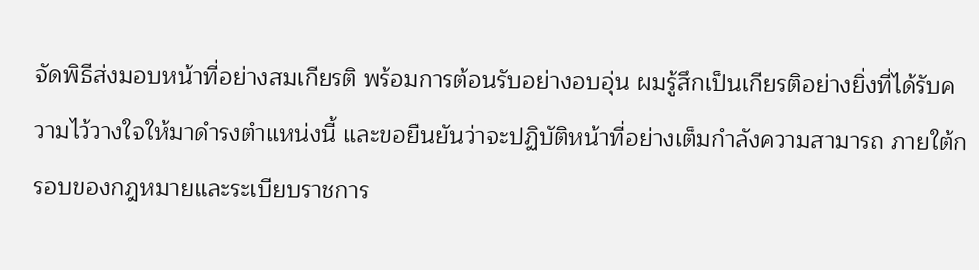จัดพิธีส่งมอบหน้าที่อย่างสมเกียรติ พร้อมการต้อนรับอย่างอบอุ่น ผมรู้สึกเป็นเกียรติอย่างยิ่งที่ได้รับความไว้วางใจให้มาดำรงตำแหน่งนี้ และขอยืนยันว่าจะปฏิบัติหน้าที่อย่างเต็มกำลังความสามารถ ภายใต้กรอบของกฎหมายและระเบียบราชการ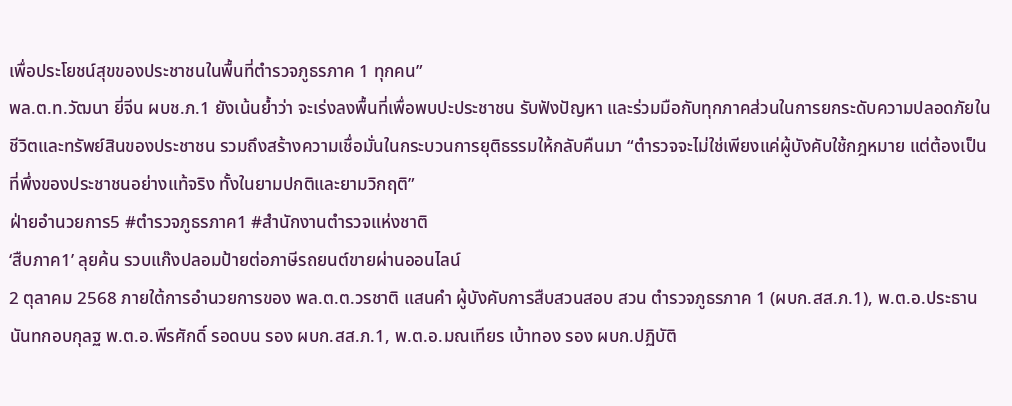เพื่อประโยชน์สุขของประชาชนในพื้นที่ตำรวจภูธรภาค 1 ทุกคน”
พล.ต.ท.วัฒนา ยี่จีน ผบช.ภ.1 ยังเน้นย้ำว่า จะเร่งลงพื้นที่เพื่อพบปะประชาชน รับฟังปัญหา และร่วมมือกับทุกภาคส่วนในการยกระดับความปลอดภัยในชีวิตและทรัพย์สินของประชาชน รวมถึงสร้างความเชื่อมั่นในกระบวนการยุติธรรมให้กลับคืนมา “ตำรวจจะไม่ใช่เพียงแค่ผู้บังคับใช้กฎหมาย แต่ต้องเป็นที่พึ่งของประชาชนอย่างแท้จริง ทั้งในยามปกติและยามวิกฤติ”
ฝ่ายอำนวยการ5 #ตำรวจภูธรภาค1 #สํานักงานตํารวจแห่งชาติ
‘สืบภาค1’ ลุยค้น รวบแก๊งปลอมป้ายต่อภาษีรถยนต์ขายผ่านออนไลน์
2 ตุลาคม 2568 ภายใต้การอำนวยการของ พล.ต.ต.วรชาติ แสนคำ ผู้บังคับการสืบสวนสอบ สวน ตำรวจภูธรภาค 1 (ผบก.สส.ภ.1), พ.ต.อ.ประธาน นันทกอบกุลฐ พ.ต.อ.พีรศักดิ์ รอดบน รอง ผบก.สส.ภ.1, พ.ต.อ.มณเทียร เบ้าทอง รอง ผบก.ปฏิบัติ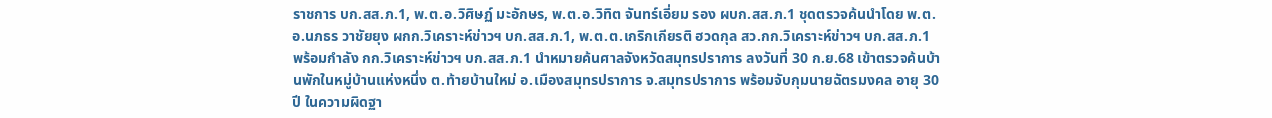ราชการ บก.สส.ภ.1, พ.ต.อ.วิศิษฏ์ มะอักษร, พ.ต.อ.วิทิต จันทร์เอี่ยม รอง ผบก.สส.ภ.1 ชุดตรวจค้นนำโดย พ.ต.อ.นภธร วาชัยยุง ผกก.วิเคราะห์ข่าวฯ บก.สส.ภ.1, พ.ต.ต.เกริกเกียรติ ฮวดกุล สว.กก.วิเคราะห์ข่าวฯ บก.สส.ภ.1 พร้อมกำลัง กก.วิเคราะห์ข่าวฯ บก.สส.ภ.1 นำหมายค้นศาลจังหวัดสมุทรปราการ ลงวันที่ 30 ก.ย.68 เข้าตรวจค้นบ้านพักในหมู่บ้านแห่งหนึ่ง ต.ท้ายบ้านใหม่ อ.เมืองสมุทรปราการ จ.สมุทรปราการ พร้อมจับกุมนายฉัตรมงคล อายุ 30 ปี ในความผิดฐา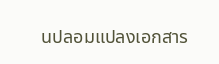นปลอมแปลงเอกสาร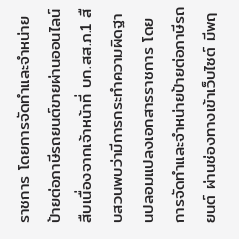ราชการ โดยการจัดทำและจำหน่ายป้ายต่อภาษีรถยนต์ขายผ่านออนไลน์
สืบเนื่องจากเจ้าหน้าที่ บก.สส.ภ.1 สืบสวนพบว่ามีการกระทำความผิดฐานปลอมแปลงเอกสารราชการ โดยการจัดทำและจำหน่ายป้ายต่อภาษีรถยนต์ ผ่านช่องทางเข้าเว็บไซต์ มีพฤ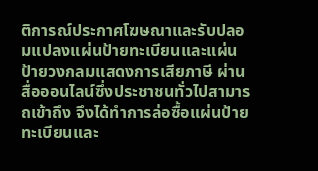ติการณ์ประกาศโฆษณาและรับปลอมแปลงแผ่นป้ายทะเบียนและแผ่นป้ายวงกลมแสดงการเสียภาษี ผ่านสื่อออนไลน์ซึ่งประชาชนทั่วไปสามารถเข้าถึง จึงได้ทำการล่อซื้อแผ่นป้ายทะเบียนและ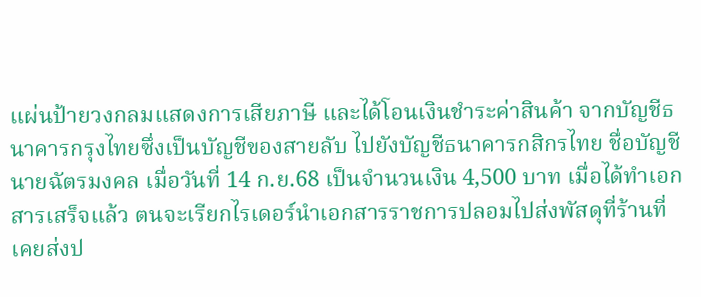แผ่นป้ายวงกลมแสดงการเสียภาษี และได้โอนเงินชำระค่าสินค้า จากบัญชีธนาคารกรุงไทยซึ่งเป็นบัญชีของสายลับ ไปยังบัญชีธนาคารกสิกรไทย ชื่อบัญชีนายฉัตรมงคล เมื่อวันที่ 14 ก.ย.68 เป็นจำนวนเงิน 4,500 บาท เมื่อได้ทำเอกสารเสร็จแล้ว ตนจะเรียกไรเดอร์นำเอกสารราชการปลอมไปส่งพัสดุที่ร้านที่เคยส่งป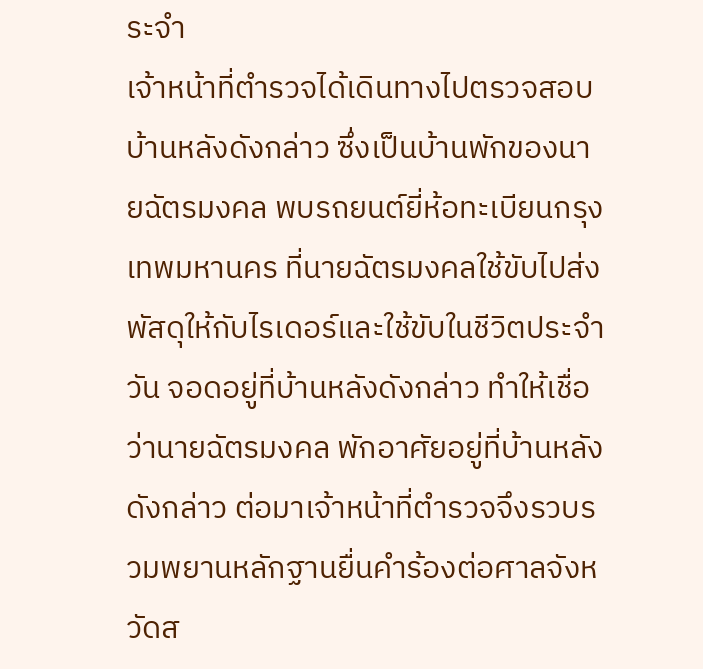ระจำ
เจ้าหน้าที่ตำรวจได้เดินทางไปตรวจสอบบ้านหลังดังกล่าว ซึ่งเป็นบ้านพักของนายฉัตรมงคล พบรถยนต์ยี่ห้อทะเบียนกรุงเทพมหานคร ที่นายฉัตรมงคลใช้ขับไปส่งพัสดุให้กับไรเดอร์และใช้ขับในชีวิตประจำวัน จอดอยู่ที่บ้านหลังดังกล่าว ทำให้เชื่อว่านายฉัตรมงคล พักอาศัยอยู่ที่บ้านหลังดังกล่าว ต่อมาเจ้าหน้าที่ตำรวจจึงรวบรวมพยานหลักฐานยื่นคำร้องต่อศาลจังหวัดส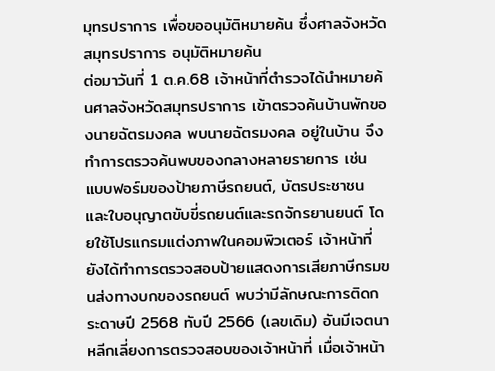มุทรปราการ เพื่อขออนุมัติหมายค้น ซึ่งศาลจังหวัดสมุทรปราการ อนุมัติหมายค้น
ต่อมาวันที่ 1 ต.ค.68 เจ้าหน้าที่ตำรวจได้นำหมายค้นศาลจังหวัดสมุทรปราการ เข้าตรวจค้นบ้านพักของนายฉัตรมงคล พบนายฉัตรมงคล อยู่ในบ้าน จึงทำการตรวจค้นพบของกลางหลายรายการ เช่น แบบฟอร์มของป้ายภาษีรถยนต์, บัตรประชาชน และใบอนุญาตขับขี่รถยนต์และรถจักรยานยนต์ โดยใช้โปรแกรมแต่งภาพในคอมพิวเตอร์ เจ้าหน้าที่ยังได้ทำการตรวจสอบป้ายแสดงการเสียภาษีกรมขนส่งทางบกของรถยนต์ พบว่ามีลักษณะการติดกระดาษปี 2568 ทับปี 2566 (เลขเดิม) อันมีเจตนาหลีกเลี่ยงการตรวจสอบของเจ้าหน้าที่ เมื่อเจ้าหน้า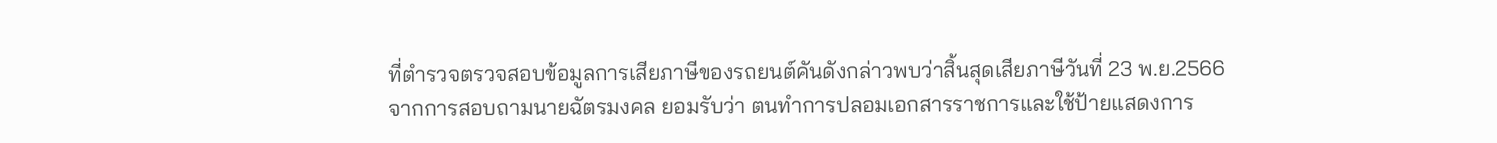ที่ตำรวจตรวจสอบข้อมูลการเสียภาษีของรถยนต์คันดังกล่าวพบว่าสิ้นสุดเสียภาษีวันที่ 23 พ.ย.2566
จากการสอบถามนายฉัตรมงคล ยอมรับว่า ตนทำการปลอมเอกสารราชการและใช้ป้ายแสดงการ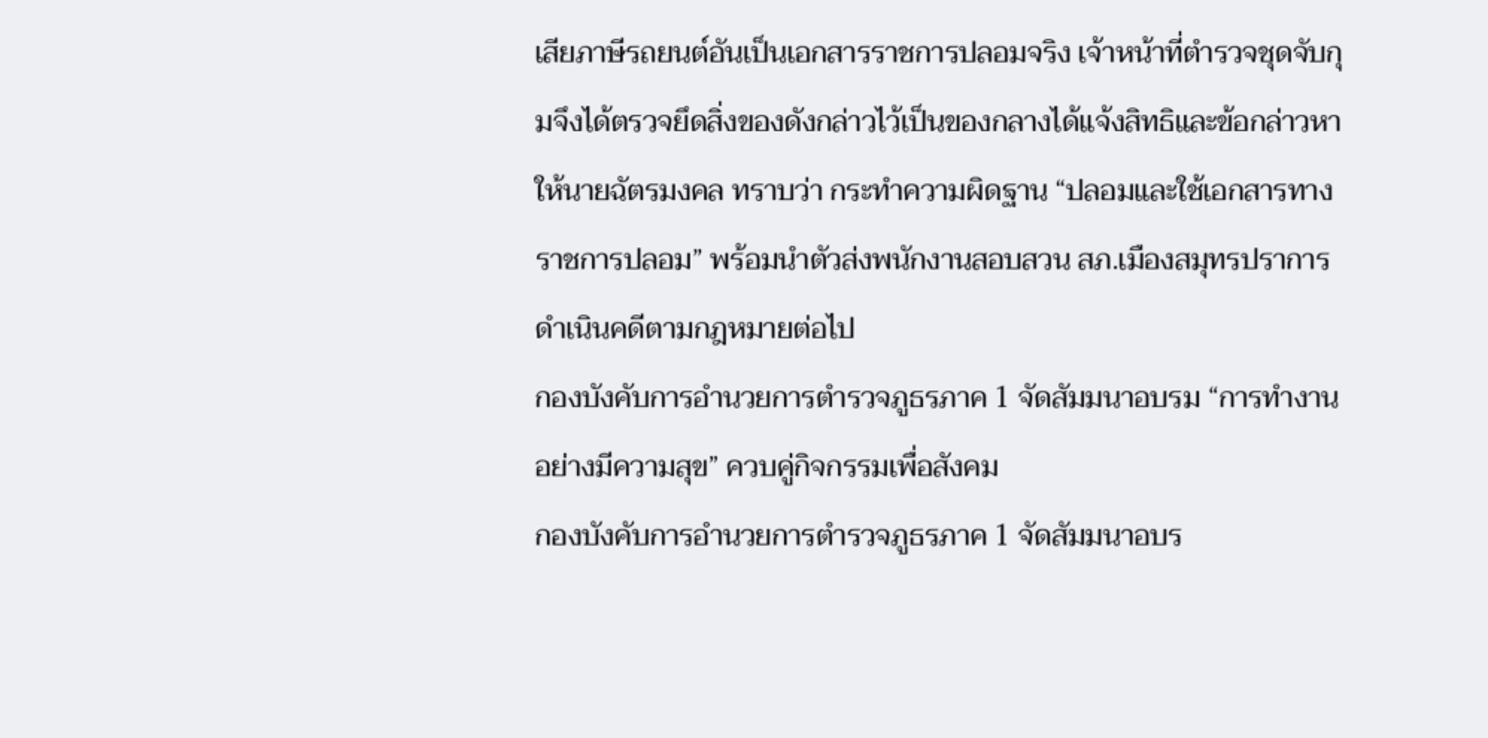เสียภาษีรถยนต์อันเป็นเอกสารราชการปลอมจริง เจ้าหน้าที่ตำรวจชุดจับกุมจึงได้ตรวจยึดสิ่งของดังกล่าวไว้เป็นของกลางได้แจ้งสิทธิและข้อกล่าวหาให้นายฉัตรมงคล ทราบว่า กระทำความผิดฐาน “ปลอมและใช้เอกสารทางราชการปลอม” พร้อมนำตัวส่งพนักงานสอบสวน สภ.เมืองสมุทรปราการ ดำเนินคดีตามกฎหมายต่อไป
กองบังคับการอำนวยการตำรวจภูธรภาค 1 จัดสัมมนาอบรม “การทำงานอย่างมีความสุข” ควบคู่กิจกรรมเพื่อสังคม
กองบังคับการอำนวยการตำรวจภูธรภาค 1 จัดสัมมนาอบร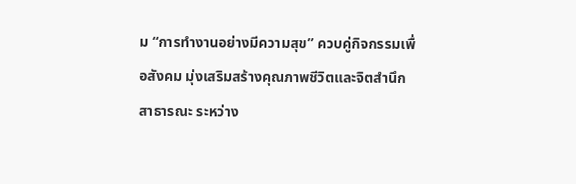ม “การทำงานอย่างมีความสุข” ควบคู่กิจกรรมเพื่อสังคม มุ่งเสริมสร้างคุณภาพชีวิตและจิตสำนึกสาธารณะ ระหว่าง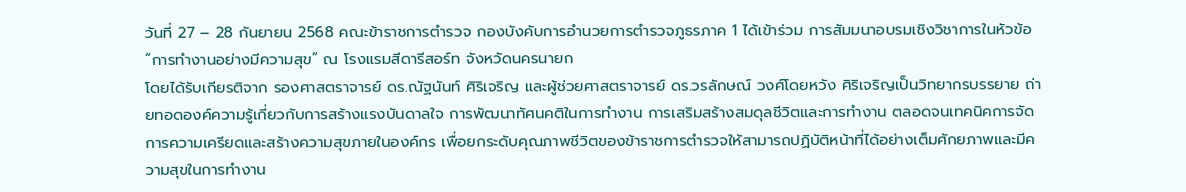วันที่ 27 – 28 กันยายน 2568 คณะข้าราชการตำรวจ กองบังคับการอำนวยการตำรวจภูธรภาค 1 ได้เข้าร่วม การสัมมนาอบรมเชิงวิชาการในหัวข้อ “การทำงานอย่างมีความสุข” ณ โรงแรมสีดารีสอร์ท จังหวัดนครนายก
โดยได้รับเกียรติจาก รองศาสตราจารย์ ดร.ณัฐนันท์ ศิริเจริญ และผู้ช่วยศาสตราจารย์ ดร.วรลักษณ์ วงศ์โดยหวัง ศิริเจริญเป็นวิทยากรบรรยาย ถ่ายทอดองค์ความรู้เกี่ยวกับการสร้างแรงบันดาลใจ การพัฒนาทัศนคติในการทำงาน การเสริมสร้างสมดุลชีวิตและการทำงาน ตลอดจนเทคนิคการจัดการความเครียดและสร้างความสุขภายในองค์กร เพื่อยกระดับคุณภาพชีวิตของข้าราชการตำรวจให้สามารถปฏิบัติหน้าที่ได้อย่างเต็มศักยภาพและมีความสุขในการทำงาน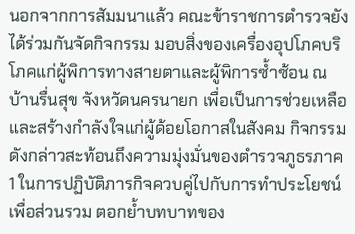นอกจากการสัมมนาแล้ว คณะข้าราชการตำรวจยังได้ร่วมกันจัดกิจกรรม มอบสิ่งของเครื่องอุปโภคบริโภคแก่ผู้พิการทางสายตาและผู้พิการซ้ำซ้อน ณ บ้านรื่นสุข จังหวัดนครนายก เพื่อเป็นการช่วยเหลือและสร้างกำลังใจแก่ผู้ด้อยโอกาสในสังคม กิจกรรมดังกล่าวสะท้อนถึงความมุ่งมั่นของตำรวจภูธรภาค 1 ในการปฏิบัติภารกิจควบคู่ไปกับการทำประโยชน์เพื่อส่วนรวม ตอกย้ำบทบาทของ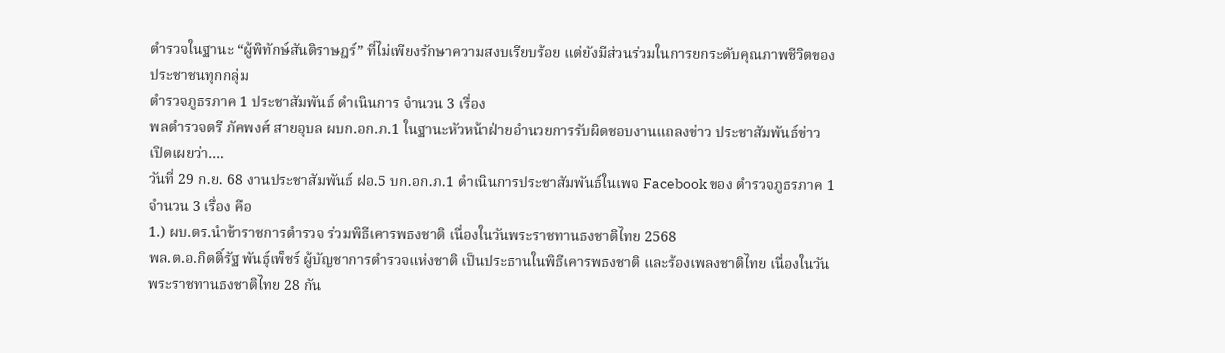ตำรวจในฐานะ “ผู้พิทักษ์สันติราษฎร์” ที่ไม่เพียงรักษาความสงบเรียบร้อย แต่ยังมีส่วนร่วมในการยกระดับคุณภาพชีวิตของประชาชนทุกกลุ่ม
ตำรวจภูธรภาค 1 ประชาสัมพันธ์ ดำเนินการ จำนวน 3 เรื่อง
พลตำรวจตรี ภัคพงศ์ สายอุบล ผบก.อก.ภ.1 ในฐานะหัวหน้าฝ่ายอำนวยการรับผิดชอบงานแถลงข่าว ประชาสัมพันธ์ข่าว เปิดเผยว่า….
วันที่ 29 ก.ย. 68 งานประชาสัมพันธ์ ฝอ.5 บก.อก.ภ.1 ดำเนินการประชาสัมพันธ์ในเพจ Facebook ของ ตำรวจภูธรภาค 1 จำนวน 3 เรื่อง คือ
1.) ผบ.ตร.นำข้าราชการตำรวจ ร่วมพิธีเคารพธงชาติ เนื่องในวันพระราชทานธงชาติไทย 2568
พล.ต.อ.กิตติ์รัฐ พันธุ์เพ็ชร์ ผู้บัญชาการตำรวจแห่งชาติ เป็นประธานในพิธีเคารพธงชาติ และร้องเพลงชาติไทย เนื่องในวันพระราชทานธงชาติไทย 28 กัน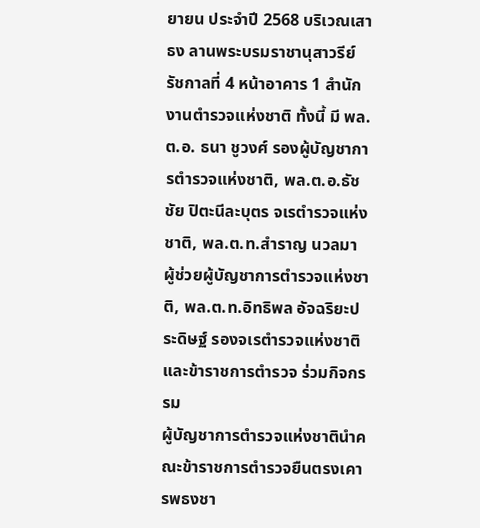ยายน ประจำปี 2568 บริเวณเสาธง ลานพระบรมราชานุสาวรีย์ รัชกาลที่ 4 หน้าอาคาร 1 สำนักงานตำรวจแห่งชาติ ทั้งนี้ มี พล.ต.อ. ธนา ชูวงศ์ รองผู้บัญชาการตำรวจแห่งชาติ, พล.ต.อ.ธัชชัย ปิตะนีละบุตร จเรตำรวจแห่งชาติ, พล.ต.ท.สำราญ นวลมา ผู้ช่วยผู้บัญชาการตำรวจแห่งชาติ, พล.ต.ท.อิทธิพล อัจฉริยะประดิษฐ์ รองจเรตำรวจแห่งชาติ และข้าราชการตำรวจ ร่วมกิจกรรม
ผู้บัญชาการตำรวจแห่งชาตินำคณะข้าราชการตำรวจยืนตรงเคารพธงชา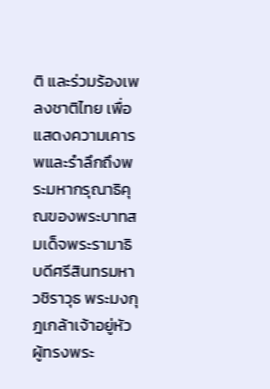ติ และร่วมร้องเพลงชาติไทย เพื่อแสดงความเคารพและรำลึกถึงพระมหากรุณาธิคุณของพระบาทสมเด็จพระรามาธิบดีศรีสินทรมหาวชิราวุธ พระมงกุฎเกล้าเจ้าอยู่หัว ผู้ทรงพระ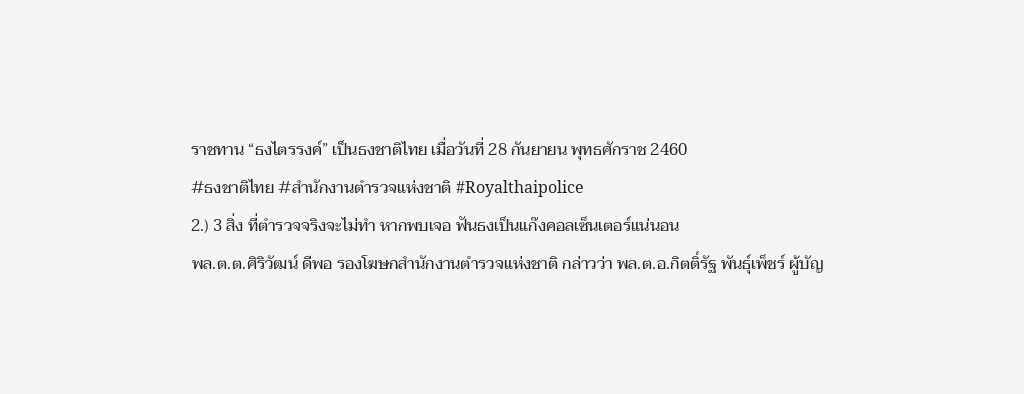ราชทาน “ธงไตรรงค์” เป็นธงชาติไทย เมื่อวันที่ 28 กันยายน พุทธศักราช 2460
#ธงชาติไทย #สำนักงานตำรวจแห่งชาติ #Royalthaipolice
2.) 3 สิ่ง ที่ตำรวจจริงจะไม่ทำ หากพบเจอ ฟันธงเป็นแก๊งคอลเซ็นเตอร์แน่นอน
พล.ต.ต.ศิริวัฒน์ ดีพอ รองโฆษกสำนักงานตำรวจแห่งชาติ กล่าวว่า พล.ต.อ.กิตติ์รัฐ พันธุ์เพ็ชร์ ผู้บัญ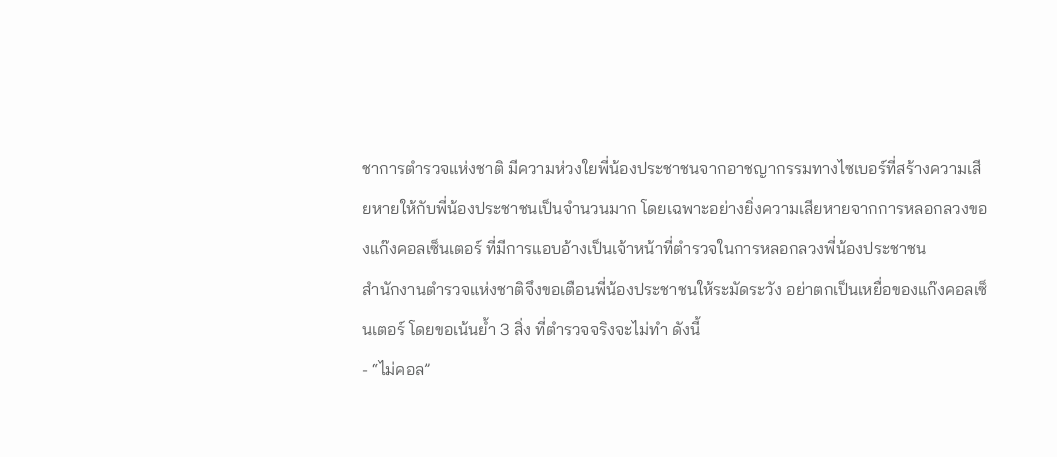ชาการตำรวจแห่งชาติ มีความห่วงใยพี่น้องประชาชนจากอาชญากรรมทางไซเบอร์ที่สร้างความเสียหายให้กับพี่น้องประชาชนเป็นจำนวนมาก โดยเฉพาะอย่างยิ่งความเสียหายจากการหลอกลวงของแก๊งคอลเซ็นเตอร์ ที่มีการแอบอ้างเป็นเจ้าหน้าที่ตำรวจในการหลอกลวงพี่น้องประชาชน
สำนักงานตำรวจแห่งชาติจึงขอเตือนพี่น้องประชาชนให้ระมัดระวัง อย่าตกเป็นเหยื่อของแก๊งคอลเซ็นเตอร์ โดยขอเน้นย้ำ 3 สิ่ง ที่ตำรวจจริงจะไม่ทำ ดังนี้
- “ไม่คอล”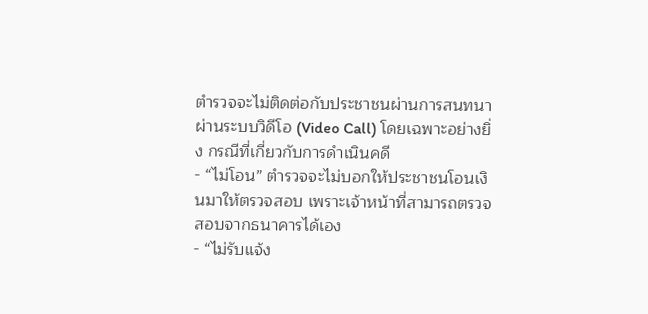ตำรวจจะไม่ติดต่อกับประชาชนผ่านการสนทนาผ่านระบบวิดีโอ (Video Call) โดยเฉพาะอย่างยิ่ง กรณีที่เกี่ยวกับการดำเนินคดี
- “ไม่โอน” ตำรวจจะไม่บอกให้ประชาชนโอนเงินมาให้ตรวจสอบ เพราะเจ้าหน้าที่สามารถตรวจสอบจากธนาคารได้เอง
- “ไม่รับแจ้ง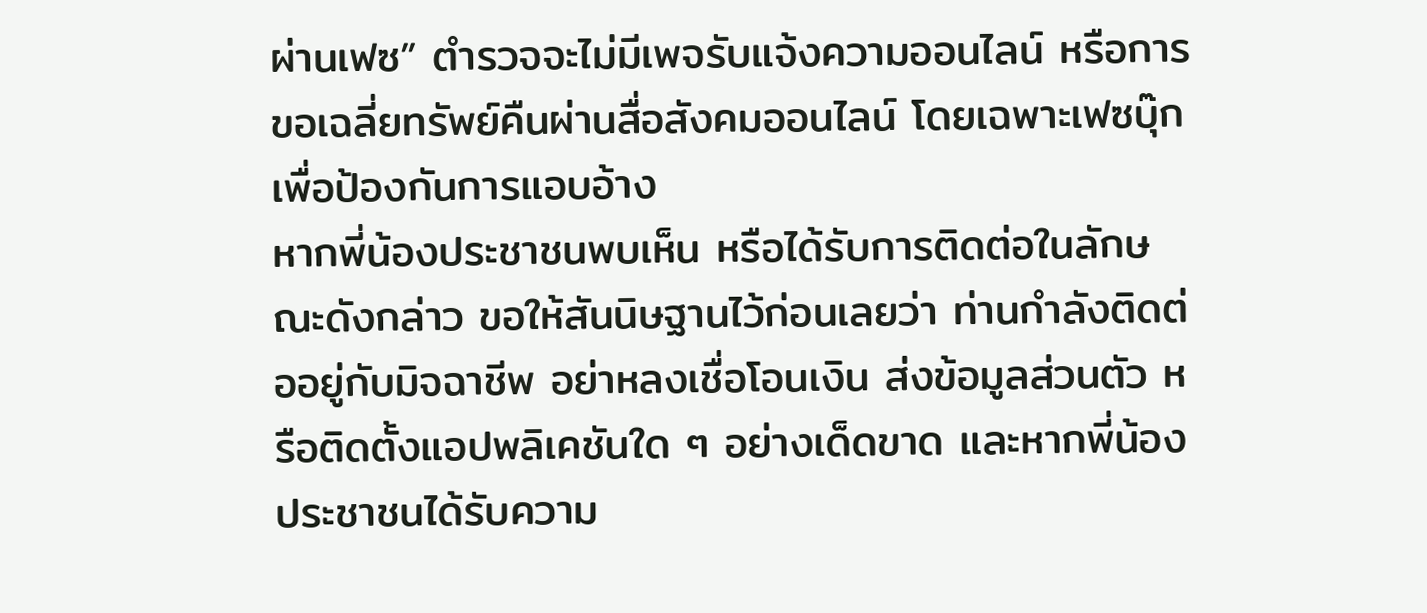ผ่านเฟซ” ตำรวจจะไม่มีเพจรับแจ้งความออนไลน์ หรือการขอเฉลี่ยทรัพย์คืนผ่านสื่อสังคมออนไลน์ โดยเฉพาะเฟซบุ๊ก เพื่อป้องกันการแอบอ้าง
หากพี่น้องประชาชนพบเห็น หรือได้รับการติดต่อในลักษณะดังกล่าว ขอให้สันนิษฐานไว้ก่อนเลยว่า ท่านกำลังติดต่ออยู่กับมิจฉาชีพ อย่าหลงเชื่อโอนเงิน ส่งข้อมูลส่วนตัว หรือติดตั้งแอปพลิเคชันใด ๆ อย่างเด็ดขาด และหากพี่น้องประชาชนได้รับความ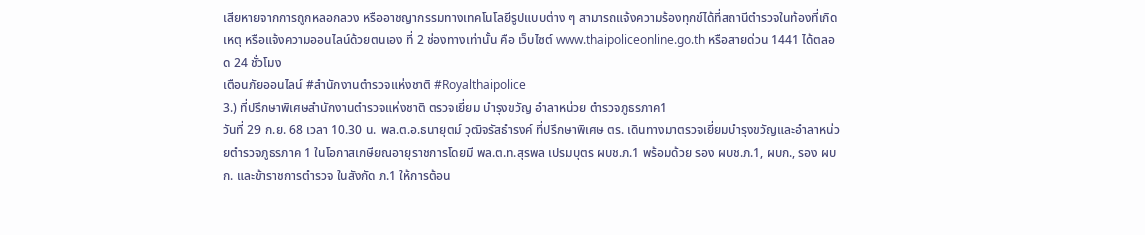เสียหายจากการถูกหลอกลวง หรืออาชญากรรมทางเทคโนโลยีรูปแบบต่าง ๆ สามารถแจ้งความร้องทุกข์ได้ที่สถานีตำรวจในท้องที่เกิดเหตุ หรือแจ้งความออนไลน์ด้วยตนเอง ที่ 2 ช่องทางเท่านั้น คือ เว็บไซต์ www.thaipoliceonline.go.th หรือสายด่วน 1441 ได้ตลอด 24 ชั่วโมง
เตือนภัยออนไลน์ #สํานักงานตํารวจแห่งชาติ #Royalthaipolice
3.) ที่ปรึกษาพิเศษสำนักงานตำรวจแห่งชาติ ตรวจเยี่ยม บำรุงขวัญ อำลาหน่วย ตำรวจภูธรภาค1
วันที่ 29 ก.ย. 68 เวลา 10.30 น. พล.ต.อ.ธนายุตม์ วุฒิจรัสธำรงค์ ที่ปรึกษาพิเศษ ตร. เดินทางมาตรวจเยี่ยมบำรุงขวัญและอำลาหน่วยตำรวจภูธรภาค 1 ในโอกาสเกษียณอายุราชการโดยมี พล.ต.ท.สุรพล เปรมบุตร ผบช.ภ.1 พร้อมด้วย รอง ผบช.ภ.1, ผบก., รอง ผบก. และข้าราชการตำรวจ ในสังกัด ภ.1 ให้การต้อน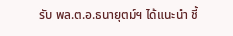รับ พล.ต.อ.ธนายุตม์ฯ ได้แนะนำ ชี้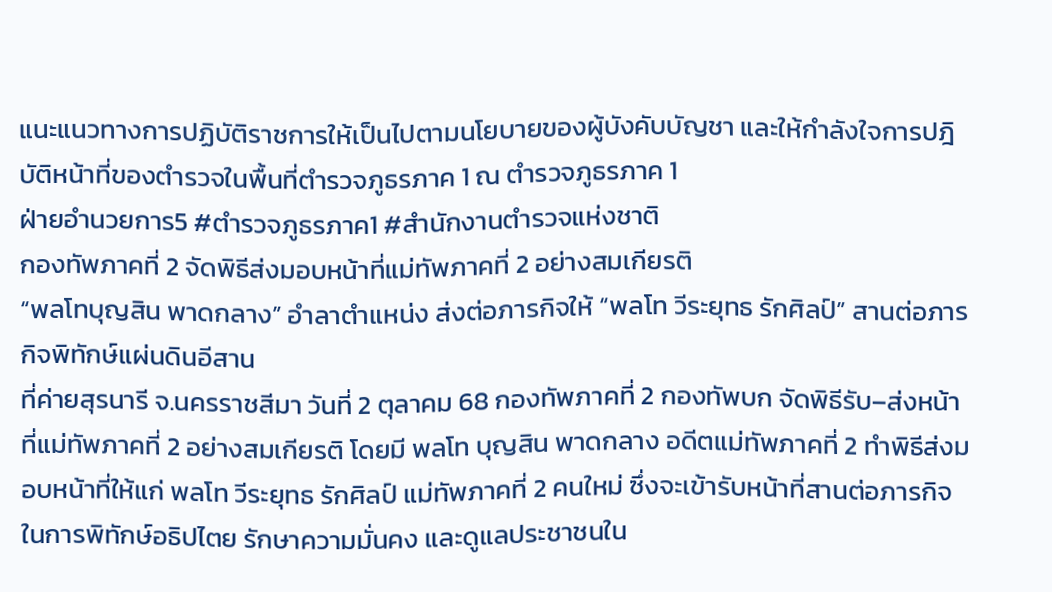แนะแนวทางการปฏิบัติราชการให้เป็นไปตามนโยบายของผู้บังคับบัญชา และให้กำลังใจการปฎิบัติหน้าที่ของตำรวจในพื้นที่ตำรวจภูธรภาค 1 ณ ตำรวจภูธรภาค 1
ฝ่ายอำนวยการ5 #ตำรวจภูธรภาค1 #สํานักงานตํารวจแห่งชาติ
กองทัพภาคที่ 2 จัดพิธีส่งมอบหน้าที่แม่ทัพภาคที่ 2 อย่างสมเกียรติ
“พลโทบุญสิน พาดกลาง” อำลาตำแหน่ง ส่งต่อภารกิจให้ “พลโท วีระยุทธ รักศิลป์” สานต่อภารกิจพิทักษ์แผ่นดินอีสาน
ที่ค่ายสุรนารี จ.นครราชสีมา วันที่ 2 ตุลาคม 68 กองทัพภาคที่ 2 กองทัพบก จัดพิธีรับ–ส่งหน้าที่แม่ทัพภาคที่ 2 อย่างสมเกียรติ โดยมี พลโท บุญสิน พาดกลาง อดีตแม่ทัพภาคที่ 2 ทำพิธีส่งมอบหน้าที่ให้แก่ พลโท วีระยุทธ รักศิลป์ แม่ทัพภาคที่ 2 คนใหม่ ซึ่งจะเข้ารับหน้าที่สานต่อภารกิจในการพิทักษ์อธิปไตย รักษาความมั่นคง และดูแลประชาชนใน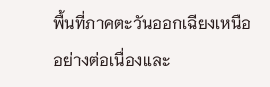พื้นที่ภาคตะวันออกเฉียงเหนืออย่างต่อเนื่องและ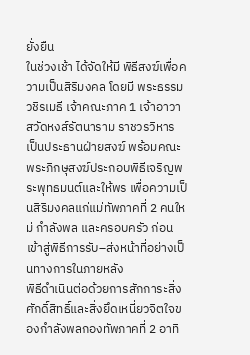ยั่งยืน
ในช่วงเช้า ได้จัดให้มี พิธีสงฆ์เพื่อความเป็นสิริมงคล โดยมี พระธรรมวชิรเมธี เจ้าคณะภาค 1 เจ้าอาวาสวัดหงส์รัตนาราม ราชวรวิหาร เป็นประธานฝ่ายสงฆ์ พร้อมคณะพระภิกษุสงฆ์ประกอบพิธีเจริญพระพุทธมนต์และให้พร เพื่อความเป็นสิริมงคลแก่แม่ทัพภาคที่ 2 คนใหม่ กำลังพล และครอบครัว ก่อนเข้าสู่พิธีการรับ–ส่งหน้าที่อย่างเป็นทางการในภายหลัง
พิธีดำเนินต่อด้วยการสักการะสิ่งศักดิ์สิทธิ์และสิ่งยึดเหนี่ยวจิตใจของกำลังพลกองทัพภาคที่ 2 อาทิ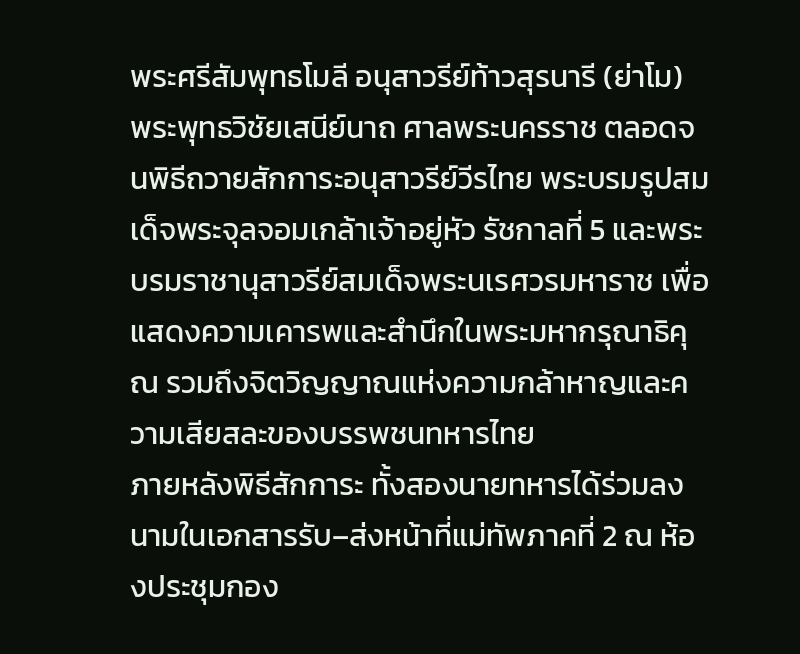พระศรีสัมพุทธโมลี อนุสาวรีย์ท้าวสุรนารี (ย่าโม) พระพุทธวิชัยเสนีย์นาถ ศาลพระนครราช ตลอดจนพิธีถวายสักการะอนุสาวรีย์วีรไทย พระบรมรูปสมเด็จพระจุลจอมเกล้าเจ้าอยู่หัว รัชกาลที่ 5 และพระบรมราชานุสาวรีย์สมเด็จพระนเรศวรมหาราช เพื่อแสดงความเคารพและสำนึกในพระมหากรุณาธิคุณ รวมถึงจิตวิญญาณแห่งความกล้าหาญและความเสียสละของบรรพชนทหารไทย
ภายหลังพิธีสักการะ ทั้งสองนายทหารได้ร่วมลงนามในเอกสารรับ–ส่งหน้าที่แม่ทัพภาคที่ 2 ณ ห้องประชุมกอง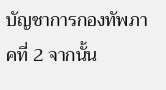บัญชาการกองทัพภาคที่ 2 จากนั้น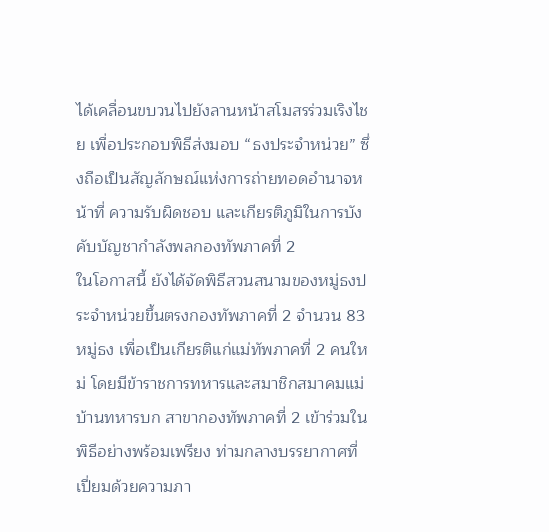ได้เคลื่อนขบวนไปยังลานหน้าสโมสรร่วมเริงไชย เพื่อประกอบพิธีส่งมอบ “ธงประจำหน่วย” ซึ่งถือเป็นสัญลักษณ์แห่งการถ่ายทอดอำนาจหน้าที่ ความรับผิดชอบ และเกียรติภูมิในการบังคับบัญชากำลังพลกองทัพภาคที่ 2
ในโอกาสนี้ ยังได้จัดพิธีสวนสนามของหมู่ธงประจำหน่วยขึ้นตรงกองทัพภาคที่ 2 จำนวน 83 หมู่ธง เพื่อเป็นเกียรติแก่แม่ทัพภาคที่ 2 คนใหม่ โดยมีข้าราชการทหารและสมาชิกสมาคมแม่บ้านทหารบก สาขากองทัพภาคที่ 2 เข้าร่วมในพิธีอย่างพร้อมเพรียง ท่ามกลางบรรยากาศที่เปี่ยมด้วยความภา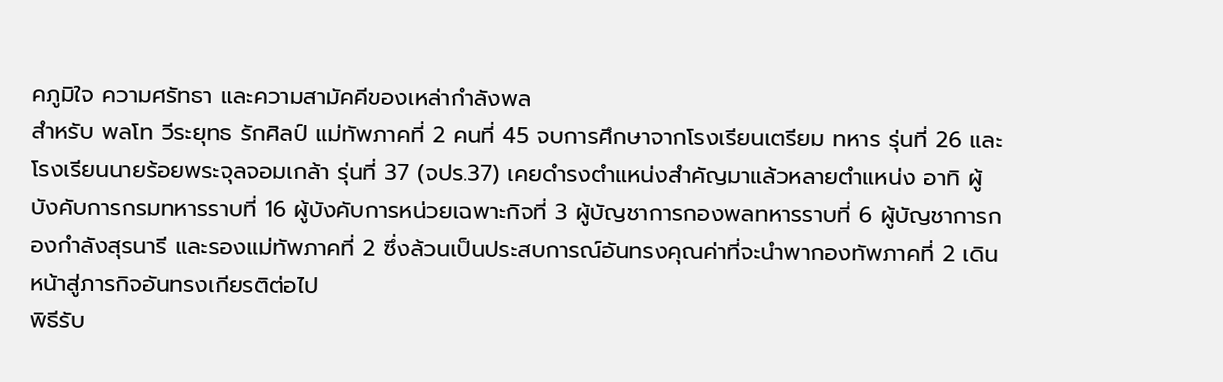คภูมิใจ ความศรัทธา และความสามัคคีของเหล่ากำลังพล
สำหรับ พลโท วีระยุทธ รักศิลป์ แม่ทัพภาคที่ 2 คนที่ 45 จบการศึกษาจากโรงเรียนเตรียม ทหาร รุ่นที่ 26 และโรงเรียนนายร้อยพระจุลจอมเกล้า รุ่นที่ 37 (จปร.37) เคยดำรงตำแหน่งสำคัญมาแล้วหลายตำแหน่ง อาทิ ผู้บังคับการกรมทหารราบที่ 16 ผู้บังคับการหน่วยเฉพาะกิจที่ 3 ผู้บัญชาการกองพลทหารราบที่ 6 ผู้บัญชาการกองกำลังสุรนารี และรองแม่ทัพภาคที่ 2 ซึ่งล้วนเป็นประสบการณ์อันทรงคุณค่าที่จะนำพากองทัพภาคที่ 2 เดินหน้าสู่ภารกิจอันทรงเกียรติต่อไป
พิธีรับ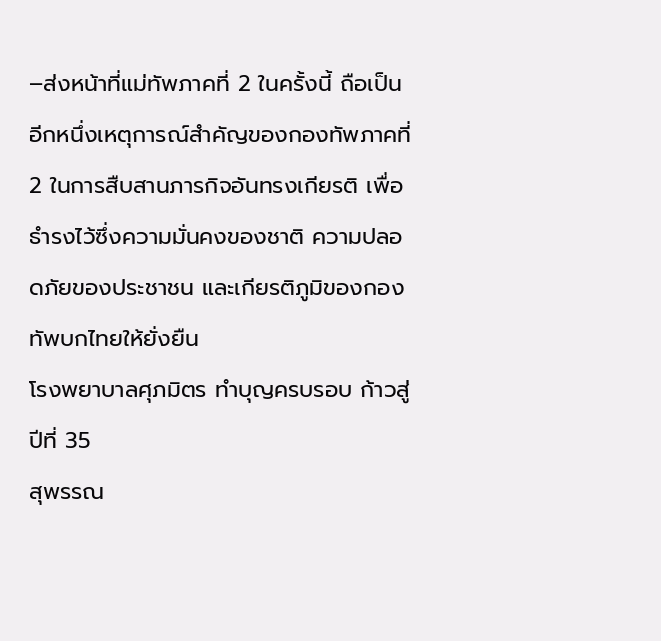–ส่งหน้าที่แม่ทัพภาคที่ 2 ในครั้งนี้ ถือเป็นอีกหนึ่งเหตุการณ์สำคัญของกองทัพภาคที่ 2 ในการสืบสานภารกิจอันทรงเกียรติ เพื่อธำรงไว้ซึ่งความมั่นคงของชาติ ความปลอดภัยของประชาชน และเกียรติภูมิของกองทัพบกไทยให้ยั่งยืน
โรงพยาบาลศุภมิตร ทำบุญครบรอบ ก้าวสู่ปีที่ 35
สุพรรณ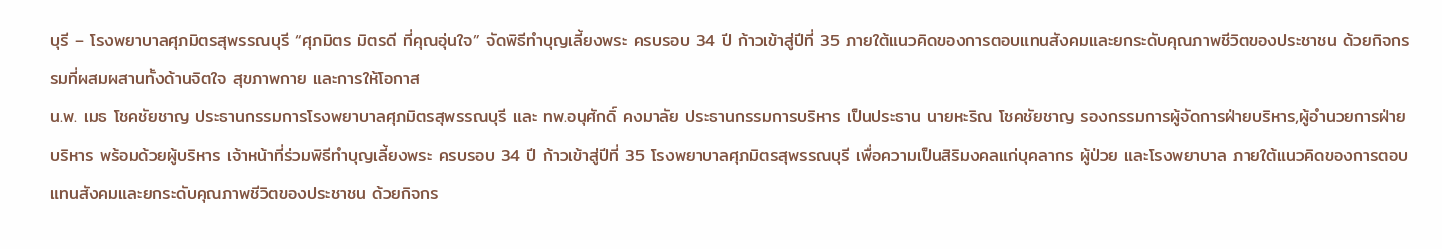บุรี – โรงพยาบาลศุภมิตรสุพรรณบุรี “ศุภมิตร มิตรดี ที่คุณอุ่นใจ” จัดพิธีทำบุญเลี้ยงพระ ครบรอบ 34 ปี ก้าวเข้าสู่ปีที่ 35 ภายใต้แนวคิดของการตอบแทนสังคมและยกระดับคุณภาพชีวิตของประชาชน ด้วยกิจกรรมที่ผสมผสานทั้งด้านจิตใจ สุขภาพกาย และการให้โอกาส
น.พ. เมธ โชคชัยชาญ ประธานกรรมการโรงพยาบาลศุภมิตรสุพรรณบุรี และ ทพ.อนุศักดิ์ คงมาลัย ประธานกรรมการบริหาร เป็นประธาน นายหะริณ โชคชัยชาญ รองกรรมการผู้จัดการฝ่ายบริหาร,ผู้อำนวยการฝ่ายบริหาร พร้อมด้วยผู้บริหาร เจ้าหน้าที่ร่วมพิธีทำบุญเลี้ยงพระ ครบรอบ 34 ปี ก้าวเข้าสู่ปีที่ 35 โรงพยาบาลศุภมิตรสุพรรณบุรี เพื่อความเป็นสิริมงคลแก่บุคลากร ผู้ป่วย และโรงพยาบาล ภายใต้แนวคิดของการตอบแทนสังคมและยกระดับคุณภาพชีวิตของประชาชน ด้วยกิจกร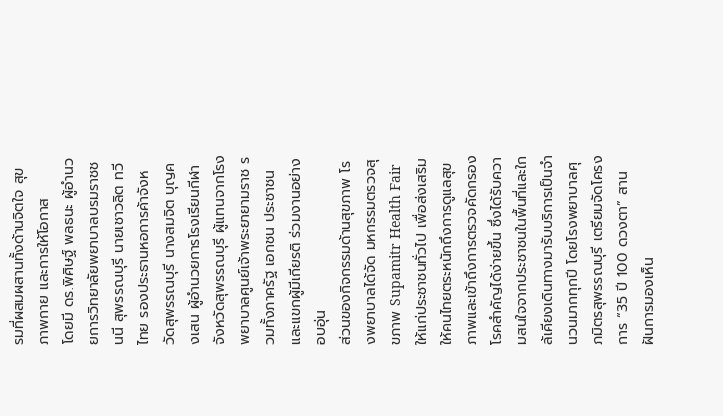รมที่ผสมผสานทั้งด้านจิตใจ สุขภาพกาย และการให้โอกาส
โดยมี ดร.พิศิษฐ์ พลธนะ ผู้อำนวยการวิทยาลัยพยาบาลบรมราชชนนี สุพรรณบุรี นายเชาวลิต ทวีไทย รองประธานหอการค้าจังหวัดสุพรรณบุรี นางสมจิต บุญคงเสน ผู้อำนวยการโรงเรียนกีฬาจังหวัดสุพรรณบุรี ผู้แทนจากโรงพยาบาลศูนย์เจ้าพระยายามราช รวมทั้งภาครัฐ เอกชน ประชาชน และแขกผู้มีเกียรติ ร่วมงานอย่างอบอุ่น
ส่วนของกิจกรรมด้านสุขภาพ โรงพยาบาลได้จัด มหกรรมตรวจสุขภาพ Supamitr Health Fair ให้แก่ประชาชนทั่วไป เพื่อส่งเสริมให้คนไทยตระหนักถึงการดูแลสุขภาพและเข้าถึงการตรวจคัดกรองโรคสำคัญได้ง่ายขึ้น ซึ่งได้รับความสนใจจากประชาชนในพื้นที่และใกล้เคียงเดินทางมารับบริการเป็นจำนวนมากทุกปี โดยโรงพยาบาลศุภมิตรสุพรรณบุรี เตรียมจัดโครงการ “35 ปี 100 ดวงตา” สานฝันการมองเห็น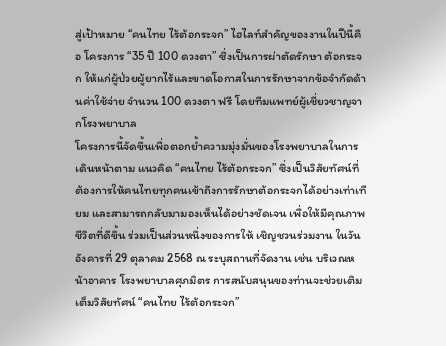สู่เป้าหมาย “คนไทย ไร้ต้อกระจก” ไฮไลท์สำคัญของงานในปีนี้คือ โครงการ “35 ปี 100 ดวงตา” ซึ่งเป็นการผ่าตัดรักษา ต้อกระจก ให้แก่ผู้ป่วยผู้ยากไร้และขาดโอกาสในการรักษาจากข้อจำกัดด้านค่าใช้จ่าย จำนวน 100 ดวงตา ฟรี โดยทีมแพทย์ผู้เชี่ยวชาญจากโรงพยาบาล
โครงการนี้จัดขึ้นเพื่อตอกย้ำความมุ่งมั่นของโรงพยาบาลในการเดินหน้าตาม แนวคิด “คนไทย ไร้ต้อกระจก” ซึ่งเป็นวิสัยทัศน์ที่ต้องการให้คนไทยทุกคนเข้าถึงการรักษาต้อกระจกได้อย่างเท่าเทียม และสามารถกลับมามองเห็นได้อย่างชัดเจน เพื่อให้มีคุณภาพชีวิตที่ดีขึ้น ร่วมเป็นส่วนหนึ่งของการให้ เชิญชวนร่วมงาน ในวันอังคารที่ 29 ตุลาคม 2568 ณ ระบุสถานที่จัดงาน เช่น บริเวณหน้าอาคาร โรงพยาบาลศุภมิตร การสนับสนุนของท่านจะช่วยเติมเต็มวิสัยทัศน์ “คนไทย ไร้ต้อกระจก”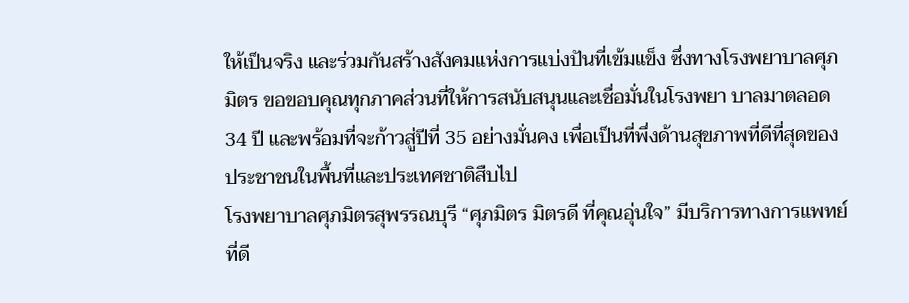ให้เป็นจริง และร่วมกันสร้างสังคมแห่งการแบ่งปันที่เข้มแข็ง ซึ่งทางโรงพยาบาลศุภมิตร ขอขอบคุณทุกภาคส่วนที่ให้การสนับสนุนและเชื่อมั่นในโรงพยา บาลมาตลอด 34 ปี และพร้อมที่จะก้าวสู่ปีที่ 35 อย่างมั่นคง เพื่อเป็นที่พึ่งด้านสุขภาพที่ดีที่สุดของประชาชนในพื้นที่และประเทศชาติสืบไป
โรงพยาบาลศุภมิตรสุพรรณบุรี “ศุภมิตร มิตรดี ที่คุณอุ่นใจ” มีบริการทางการแพทย์ที่ดี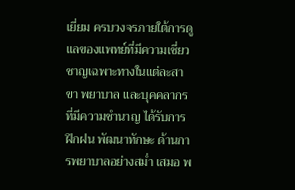เยี่ยม ครบวงจรภายใต้การดูแลของแพทย์ที่มีความเชี่ยวชาญเฉพาะทางในแต่ละสาขา พยาบาล และบุคคลากรที่มีความชำนาญ ได้รับการฝึกฝน พัฒนาทักษะ ด้านการพยาบาลอย่างสม่ำ เสมอ พ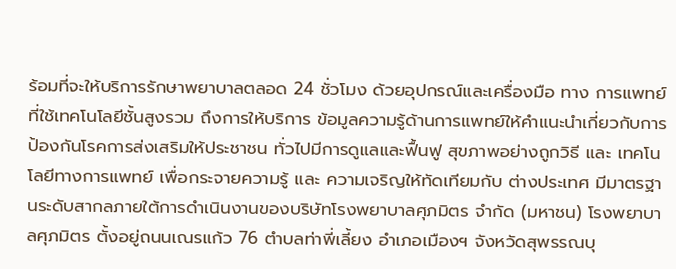ร้อมที่จะให้บริการรักษาพยาบาลตลอด 24 ชั่วโมง ด้วยอุปกรณ์และเครื่องมือ ทาง การแพทย์ที่ใช้เทคโนโลยีชั้นสูงรวม ถึงการให้บริการ ข้อมูลความรู้ด้านการแพทย์ให้คำแนะนำเกี่ยวกับการป้องกันโรคการส่งเสริมให้ประชาชน ทั่วไปมีการดูแลและฟื้นฟู สุขภาพอย่างถูกวิธี และ เทคโนโลยีทางการแพทย์ เพื่อกระจายความรู้ และ ความเจริญให้ทัดเทียมกับ ต่างประเทศ มีมาตรฐานระดับสากลภายใต้การดำเนินงานของบริษัทโรงพยาบาลศุภมิตร จำกัด (มหาชน) โรงพยาบาลศุภมิตร ตั้งอยู่ถนนเณรแก้ว 76 ตำบลท่าพี่เลี้ยง อำเภอเมืองฯ จังหวัดสุพรรณบุ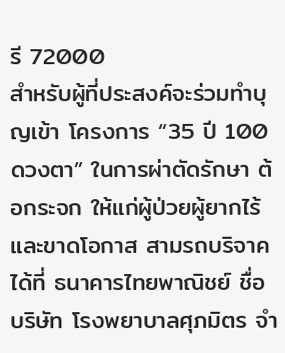รี 72000
สำหรับผู้ที่ประสงค์จะร่วมทำบุญเข้า โครงการ “35 ปี 100 ดวงตา” ในการผ่าตัดรักษา ต้อกระจก ให้แก่ผู้ป่วยผู้ยากไร้และขาดโอกาส สามรถบริจาคได้ที่ ธนาคารไทยพาณิชย์ ชื่อ บริษัท โรงพยาบาลศุภมิตร จำ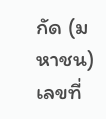กัด (มหาชน) เลขที่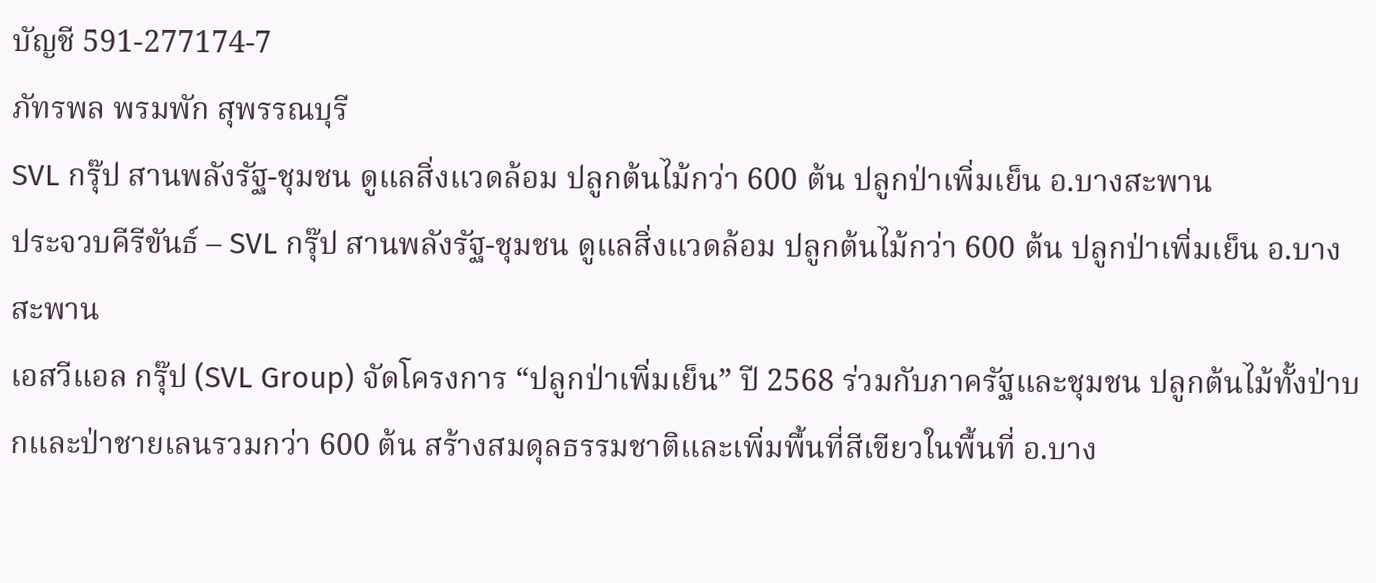บัญชี 591-277174-7
ภัทรพล พรมพัก สุพรรณบุรี
SVL กรุ๊ป สานพลังรัฐ-ชุมชน ดูแลสิ่งแวดล้อม ปลูกต้นไม้กว่า 600 ต้น ปลูกป่าเพิ่มเย็น อ.บางสะพาน
ประจวบคีรีขันธ์ – SVL กรุ๊ป สานพลังรัฐ-ชุมชน ดูแลสิ่งแวดล้อม ปลูกต้นไม้กว่า 600 ต้น ปลูกป่าเพิ่มเย็น อ.บางสะพาน
เอสวีแอล กรุ๊ป (SVL Group) จัดโครงการ “ปลูกป่าเพิ่มเย็น” ปี 2568 ร่วมกับภาครัฐและชุมชน ปลูกต้นไม้ทั้งป่าบกและป่าชายเลนรวมกว่า 600 ต้น สร้างสมดุลธรรมชาติและเพิ่มพื้นที่สีเขียวในพื้นที่ อ.บาง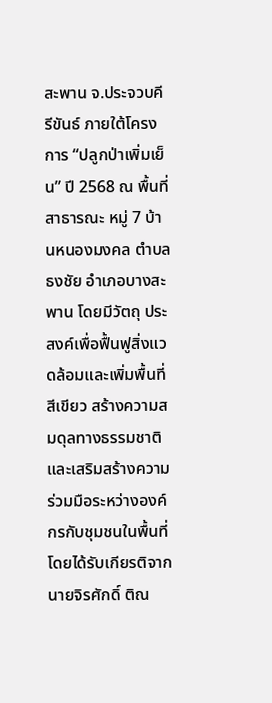สะพาน จ.ประจวบคีรีขันธ์ ภายใต้โครงการ “ปลูกป่าเพิ่มเย็น” ปี 2568 ณ พื้นที่สาธารณะ หมู่ 7 บ้านหนองมงคล ตำบลธงชัย อำเภอบางสะพาน โดยมีวัตถุ ประสงค์เพื่อฟื้นฟูสิ่งแวดล้อมและเพิ่มพื้นที่สีเขียว สร้างความสมดุลทางธรรมชาติ และเสริมสร้างความร่วมมือระหว่างองค์กรกับชุมชนในพื้นที่
โดยได้รับเกียรติจาก นายจิรศักดิ์ ติณ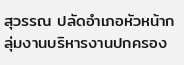สุวรรณ ปลัดอำเภอหัวหน้ากลุ่มงานบริหารงานปกครอง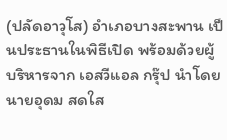(ปลัดอาวุโส) อำเภอบางสะพาน เป็นประธานในพิธีเปิด พร้อมด้วยผู้บริหารจาก เอสวีแอล กรุ๊ป นำโดย นายอุดม สดใส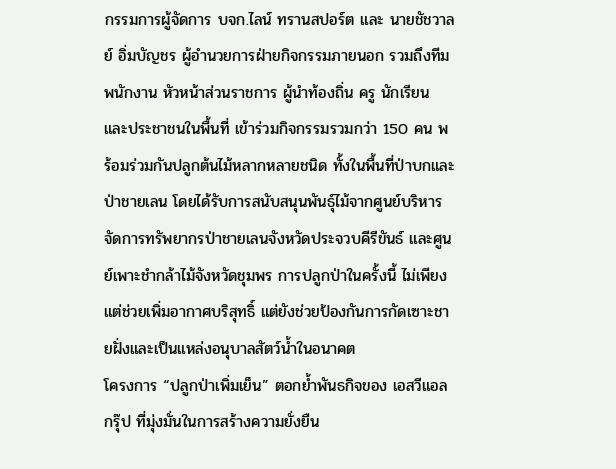กรรมการผู้จัดการ บจก.ไลน์ ทรานสปอร์ต และ นายชัชวาลย์ อิ่มบัญชร ผู้อำนวยการฝ่ายกิจกรรมภายนอก รวมถึงทีมพนักงาน หัวหน้าส่วนราชการ ผู้นำท้องถิ่น ครู นักเรียน และประชาชนในพื้นที่ เข้าร่วมกิจกรรมรวมกว่า 150 คน พร้อมร่วมกันปลูกต้นไม้หลากหลายชนิด ทั้งในพื้นที่ป่าบกและป่าชายเลน โดยได้รับการสนับสนุนพันธุ์ไม้จากศูนย์บริหารจัดการทรัพยากรป่าชายเลนจังหวัดประจวบคีรีขันธ์ และศูนย์เพาะชำกล้าไม้จังหวัดชุมพร การปลูกป่าในครั้งนี้ ไม่เพียงแต่ช่วยเพิ่มอากาศบริสุทธิ์ แต่ยังช่วยป้องกันการกัดเซาะชายฝั่งและเป็นแหล่งอนุบาลสัตว์น้ำในอนาคต
โครงการ “ปลูกป่าเพิ่มเย็น” ตอกย้ำพันธกิจของ เอสวีแอล กรุ๊ป ที่มุ่งมั่นในการสร้างความยั่งยืน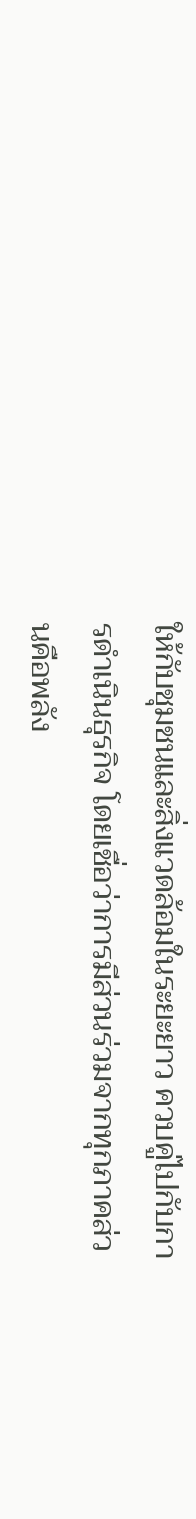ให้กับชุมชนและสิ่งแวดล้อมในระยะยาว ควบคู่ไปกับการดำเนินธุรกิจ โดยเชื่อว่าการมีส่วนร่วมจากทุกภาคส่วนคือพลัง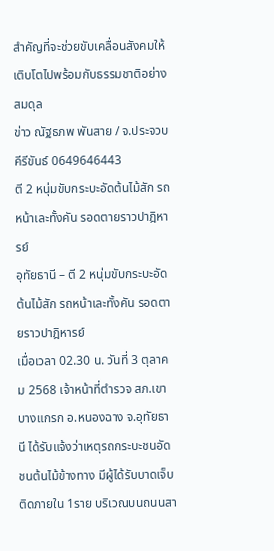สำคัญที่จะช่วยขับเคลื่อนสังคมให้เติบโตไปพร้อมกับธรรมชาติอย่างสมดุล
ข่าว ณัฐธภพ พันสาย / จ.ประจวบคีรีขันธ์ 0649646443
ตี 2 หนุ่มขับกระบะอัดต้นไม้สัก รถหน้าเละทั้งคัน รอดตายราวปาฎิหารย์
อุทัยธานี – ตี 2 หนุ่มขับกระบะอัดต้นไม้สัก รถหน้าเละทั้งคัน รอดตายราวปาฎิหารย์
เมื่อเวลา 02.30 น. วันที่ 3 ตุลาคม 2568 เจ้าหน้าที่ตำรวจ สภ.เขาบางแกรก อ.หนองฉาง จ.อุทัยธานี ได้รับแจ้งว่าเหตุรถกระบะชนอัดชนต้นไม้ข้างทาง มีผู้ได้รับบาดเจ็บติดภายใน 1ราย บริเวณบนถนนสา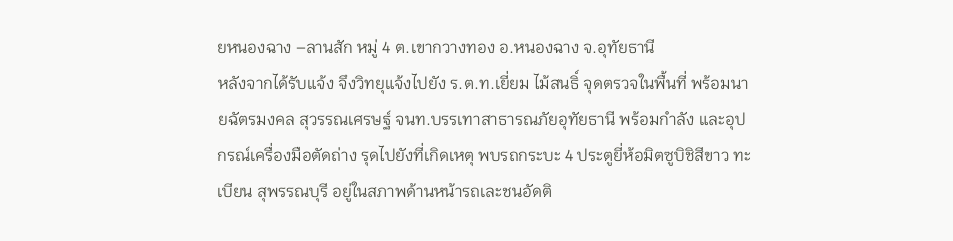ยหนองฉาง –ลานสัก หมู่ 4 ต.เขากวางทอง อ.หนองฉาง จ.อุทัยธานี
หลังจากได้รับแจ้ง จึงวิทยุแจ้งไปยัง ร.ต.ท.เยี่ยม ไม้สนธิ์ จุดตรวจในพื้นที่ พร้อมนายฉัตรมงคล สุวรรณเศรษฐ์ จนท.บรรเทาสาธารณภัยอุทัยธานี พร้อมกำลัง และอุปกรณ์เครื่องมือตัดถ่าง รุดไปยังที่เกิดเหตุ พบรถกระบะ 4 ประตูยี่ห้อมิตซูบิชิสีขาว ทะเบียน สุพรรณบุรี อยู่ในสภาพด้านหน้ารถเละชนอัดติ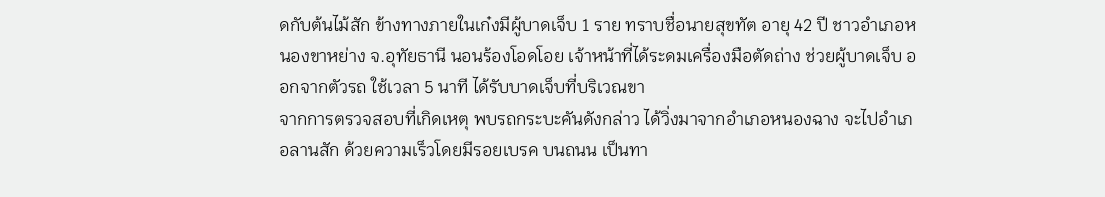ดกับต้นไม้สัก ข้างทางภายในเก๋งมีผู้บาดเจ็บ 1 ราย ทราบชื่อนายสุขทัต อายุ 42 ปี ชาวอำเภอหนองขาหย่าง จ.อุทัยธานี นอนร้องโอดโอย เจ้าหน้าที่ได้ระดมเครื่องมือตัดถ่าง ช่วยผู้บาดเจ็บ ออกจากตัวรถ ใช้เวลา 5 นาที ได้รับบาดเจ็บที่บริเวณขา
จากการตรวจสอบที่เกิดเหตุ พบรถกระบะคันดังกล่าว ได้วิ่งมาจากอำเภอหนองฉาง จะไปอำเภอลานสัก ด้วยความเร็วโดยมีรอยเบรค บนถนน เป็นทา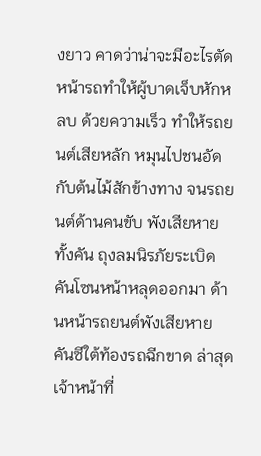งยาว คาดว่าน่าจะมีอะไรตัดหน้ารถทำให้ผู้บาดเจ็บหักหลบ ด้วยความเร็ว ทำให้รถยนต์เสียหลัก หมุนไปชนอัดกับต้นไม้สักข้างทาง จนรถยนต์ด้านคนขับ พังเสียหายทั้งคัน ถุงลมนิรภัยระเบิด คันโซนหน้าหลุดออกมา ด้านหน้ารถยนต์พังเสียหาย คันซีใต้ท้องรถฉีกขาด ล่าสุดเจ้าหน้าที่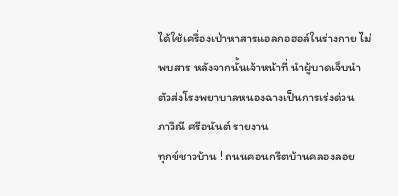ได้ใช้เครื่องเป่าหาสารแอลกอฮอล์ในร่างกาย ไม่พบสาร หลังจากนั้นเจ้าหน้าที่ นำผู้บาดเจ็บนำตัวส่งโรงพยาบาลหนองฉางเป็นการเร่งด่วน
ภาวิณี ศรีอนันต์ รายงาน
ทุกข์ชาวบ้าน ! ถนนคอนกรีตบ้านคลองลอย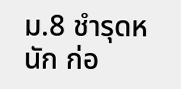ม.8 ชำรุดหนัก ก่อ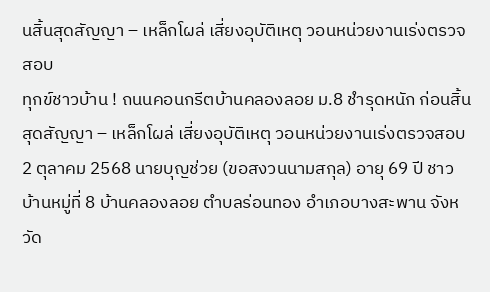นสิ้นสุดสัญญา – เหล็กโผล่ เสี่ยงอุบัติเหตุ วอนหน่วยงานเร่งตรวจสอบ
ทุกข์ชาวบ้าน ! ถนนคอนกรีตบ้านคลองลอย ม.8 ชำรุดหนัก ก่อนสิ้นสุดสัญญา – เหล็กโผล่ เสี่ยงอุบัติเหตุ วอนหน่วยงานเร่งตรวจสอบ
2 ตุลาคม 2568 นายบุญช่วย (ขอสงวนนามสกุล) อายุ 69 ปี ชาวบ้านหมู่ที่ 8 บ้านคลองลอย ตำบลร่อนทอง อำเภอบางสะพาน จังหวัด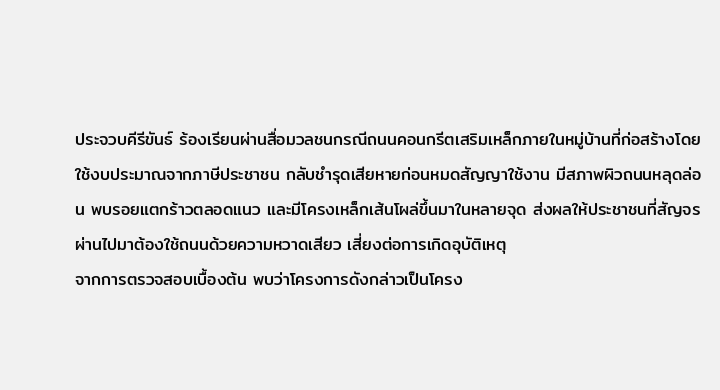ประจวบคีรีขันธ์ ร้องเรียนผ่านสื่อมวลชนกรณีถนนคอนกรีตเสริมเหล็กภายในหมู่บ้านที่ก่อสร้างโดยใช้งบประมาณจากภาษีประชาชน กลับชำรุดเสียหายก่อนหมดสัญญาใช้งาน มีสภาพผิวถนนหลุดล่อน พบรอยแตกร้าวตลอดแนว และมีโครงเหล็กเส้นโผล่ขึ้นมาในหลายจุด ส่งผลให้ประชาชนที่สัญจรผ่านไปมาต้องใช้ถนนด้วยความหวาดเสียว เสี่ยงต่อการเกิดอุบัติเหตุ
จากการตรวจสอบเบื้องต้น พบว่าโครงการดังกล่าวเป็นโครง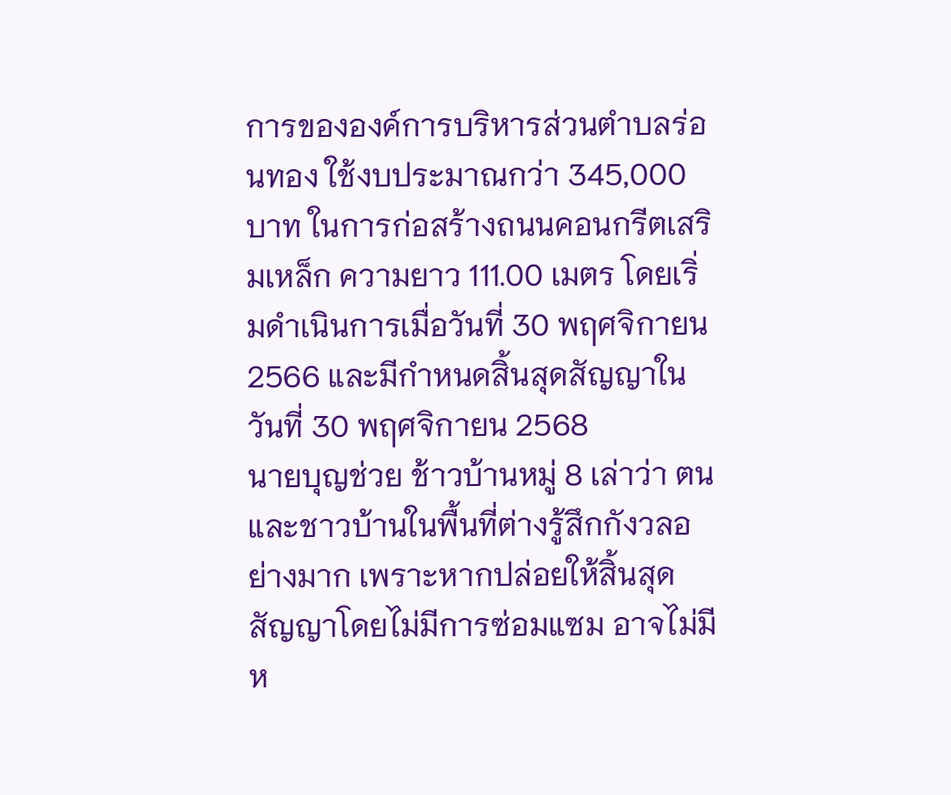การขององค์การบริหารส่วนตำบลร่อนทอง ใช้งบประมาณกว่า 345,000 บาท ในการก่อสร้างถนนคอนกรีตเสริมเหล็ก ความยาว 111.00 เมตร โดยเริ่มดำเนินการเมื่อวันที่ 30 พฤศจิกายน 2566 และมีกำหนดสิ้นสุดสัญญาในวันที่ 30 พฤศจิกายน 2568
นายบุญช่วย ช้าวบ้านหมู่ 8 เล่าว่า ตนและชาวบ้านในพื้นที่ต่างรู้สึกกังวลอย่างมาก เพราะหากปล่อยให้สิ้นสุดสัญญาโดยไม่มีการซ่อมแซม อาจไม่มีห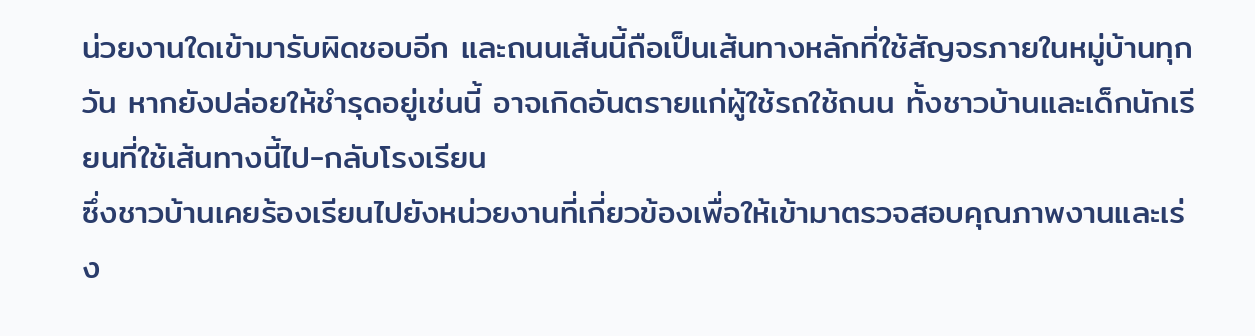น่วยงานใดเข้ามารับผิดชอบอีก และถนนเส้นนี้ถือเป็นเส้นทางหลักที่ใช้สัญจรภายในหมู่บ้านทุกวัน หากยังปล่อยให้ชำรุดอยู่เช่นนี้ อาจเกิดอันตรายแก่ผู้ใช้รถใช้ถนน ทั้งชาวบ้านและเด็กนักเรียนที่ใช้เส้นทางนี้ไป-กลับโรงเรียน
ซึ่งชาวบ้านเคยร้องเรียนไปยังหน่วยงานที่เกี่ยวข้องเพื่อให้เข้ามาตรวจสอบคุณภาพงานและเร่ง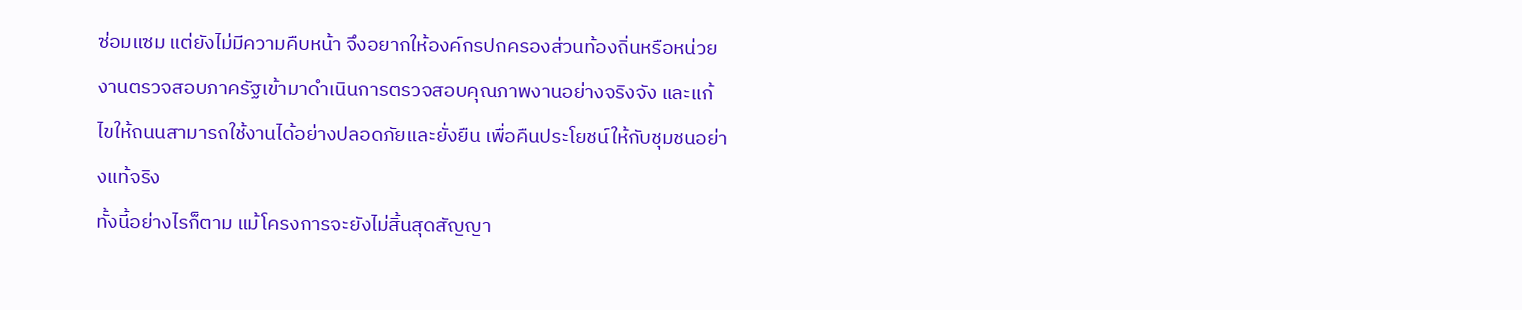ซ่อมแซม แต่ยังไม่มีความคืบหน้า จึงอยากให้องค์กรปกครองส่วนท้องถิ่นหรือหน่วยงานตรวจสอบภาครัฐเข้ามาดำเนินการตรวจสอบคุณภาพงานอย่างจริงจัง และแก้ไขให้ถนนสามารถใช้งานได้อย่างปลอดภัยและยั่งยืน เพื่อคืนประโยชน์ให้กับชุมชนอย่างแท้จริง
ทั้งนี้อย่างไรก็ตาม แม้โครงการจะยังไม่สิ้นสุดสัญญา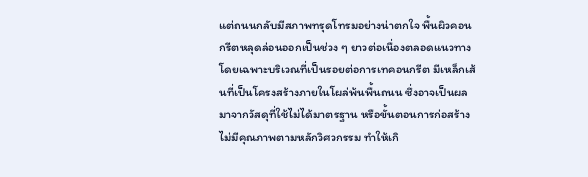แต่ถนนกลับมีสภาพทรุดโทรมอย่างน่าตกใจ พื้นผิวคอนกรีตหลุดล่อนออกเป็นช่วง ๆ ยาวต่อเนื่องตลอดแนวทาง โดยเฉพาะบริเวณที่เป็นรอยต่อการเทคอนกรีต มีเหล็กเส้นที่เป็นโครงสร้างภายในโผล่พ้นพื้นถนน ซึ่งอาจเป็นผลมาจากวัสดุที่ใช้ไม่ได้มาตรฐาน หรือขั้นตอนการก่อสร้างไม่มีคุณภาพตามหลักวิศวกรรม ทำให้เกิ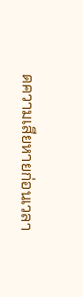ดความเสียหายก่อนเวลา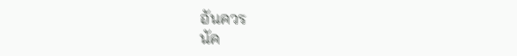อันควร
นัค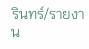รินทร์/รายงาน